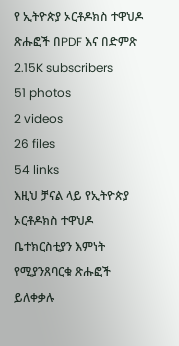የ ኢትዮጵያ ኦርቶዶክስ ተዋህዶ ጽሑፎች በPDF እና በድምጽ
2.15K subscribers
51 photos
2 videos
26 files
54 links
እዚህ ቻናል ላይ የኢትዮጵያ ኦርቶዶክስ ተዋህዶ ቤተክርስቲያን እምነት የሚያንጸባርቁ ጽሑፎች ይለቀቃሉ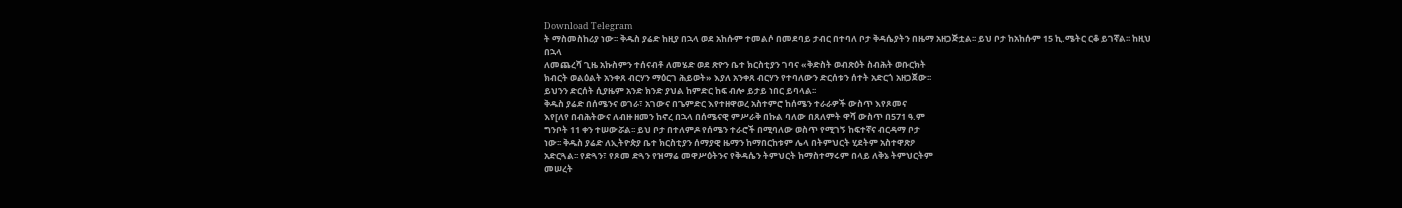Download Telegram
ት ማስመስከሪያ ነው፡፡ ቅዱስ ያሬድ ከዚያ በኋላ ወደ አከሱም ተመልሶ በመደባይ ታብር በተባለ ቦታ ቅዳሴያትን በዜማ አዘጋጅቷል፡፡ ይህ ቦታ ከአከሱም 15 ኪ.ሜትር ርቆ ይገኛል፡፡ ከዚህ በኋላ
ለመጨረሻ ጊዜ አኩስምን ተሰናብቶ ለመሄድ ወደ ጽዮን ቤተ ክርስቲያን ገባና «ቅድስት ወብጽዕት ስብሕት ወቡርክት
ክብርት ወልዕልት አንቀጸ ብርሃን ማዕርገ ሕይወት» እያለ አንቀጸ ብርሃን የተባለውን ድርሰቱን ሰተት አድርጎ አዘጋጀው፡፡
ይህንን ድርሰት ሲያዜም አንድ ክንድ ያህል ከምድር ከፍ ብሎ ይታይ ነበር ይባላል፡፡
ቅዱስ ያሬድ በሰሜንና ወገራ፣ አገውና በጌምድር እየተዘዋወረ አስተምሮ ከሰሜን ተራራዎች ውስጥ እየጾመና
እየ[ለየ በብሕትውና ለብዙ ዘመን ከኖረ በኋላ በሰሜናዊ ምሥራቅ በኩል ባለው በጸለምት ዋሻ ውስጥ በ571 ዓ.ም
ግንቦት 11 ቀን ተሠውሯል፡፡ ይህ ቦታ በተለምዶ የሰሜን ተራሮች በሚባለው ወስጥ የሚገኝ ከፍተኛና ብርዳማ ቦታ
ነው፡፡ ቅዱስ ያሬድ ለኢትዮጵያ ቤተ ክርስቲያን ሰማያዊ ዜማን ከማበርከቱም ሌላ በትምህርት ሂደትም አስተዋጽዖ
አድርጓል፡፡ የድጓን፣ የጾመ ድጓን የዝማሬ መዋሥዕትንና የቅዳሴን ትምህርት ከማስተማሩም በላይ ለቅኔ ትምህርትም
መሠረት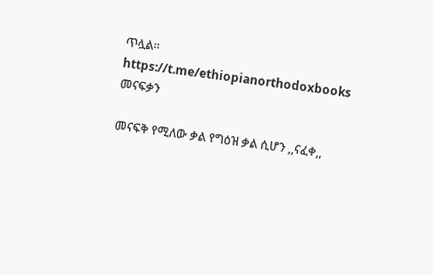ጥሏል፡፡ https://t.me/ethiopianorthodoxbooks
መናፍቃን

መናፍቅ የሚለው ቃል የግዕዝ ቃል ሲሆን ,,ናፈቀ,,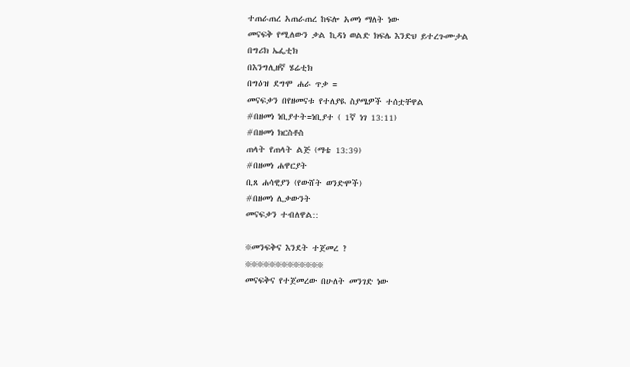ተጠራጠረ አጠራጠረ ከፍሎ አመነ ማለት ነው
መናፍቅ የሚለውን ቃል ኪዳነ ወልድ ክፍሌ እንድህ ይተረጉሙታል
በግሪክ ኤፌቲክ
በእንግሊዘኛ ሄሬቲክ
በግዕዝ ደግሞ ሐራ ጥቃ =
መናፍቃን በየዘመናቱ የተለያዪ ስያሜዎች ተሰቷቸዋል
#በዘመነ ነቢያተት=ነቢያተ ( 1ኛ ነገ 13:11)
#በዘመነ ክርስቶስ
ጠላት የጠላት ልጅ (ማቴ 13:39)
#በዘመነ ሐዋርያት
ቢጸ ሐሳዊያን (የውሸት ወንድሞች)
#በዘመነ ሊቃውንት
መናፍቃን ተብለዋል::

፠መንፍቅና እንደት ተጀመረ ?
፠፠፠፠፠፠፠፠፠፠፠፠፠
መናፍቅና የተጀመረው በሁለት መንገድ ነው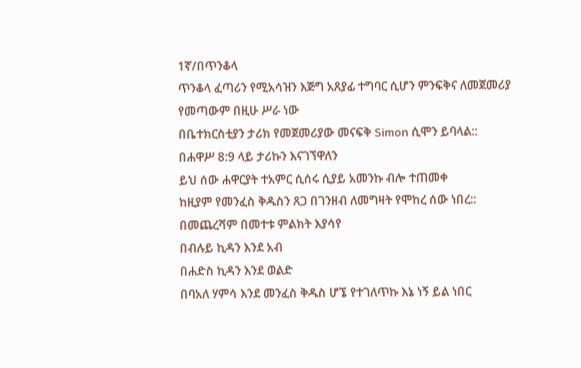1ኛ/በጥንቆላ
ጥንቆላ ፈጣሪን የሚአሳዝን እጅግ አጸያፊ ተግባር ሲሆን ምንፍቅና ለመጀመሪያ የመጣውም በዚሁ ሥራ ነው
በቤተክርስቲያን ታሪክ የመጀመሪያው መናፍቅ Simon ሲሞን ይባላል::
በሐዋሥ 8:9 ላይ ታሪኩን እናገኘዋለን
ይህ ሰው ሐዋርያት ተአምር ሲሰሩ ሲያይ አመንኩ ብሎ ተጠመቀ
ከዚያም የመንፈስ ቅዱስን ጸጋ በገንዘብ ለመግዛት የሞከረ ሰው ነበረ::
በመጨረሻም በመተቱ ምልክት እያሳየ
በብሉይ ኪዳን እንደ አብ
በሐድስ ኪዳን እንደ ወልድ
በባአለ ሃምሳ እንደ መንፈስ ቅዱስ ሆኜ የተገለጥኩ እኔ ነኝ ይል ነበር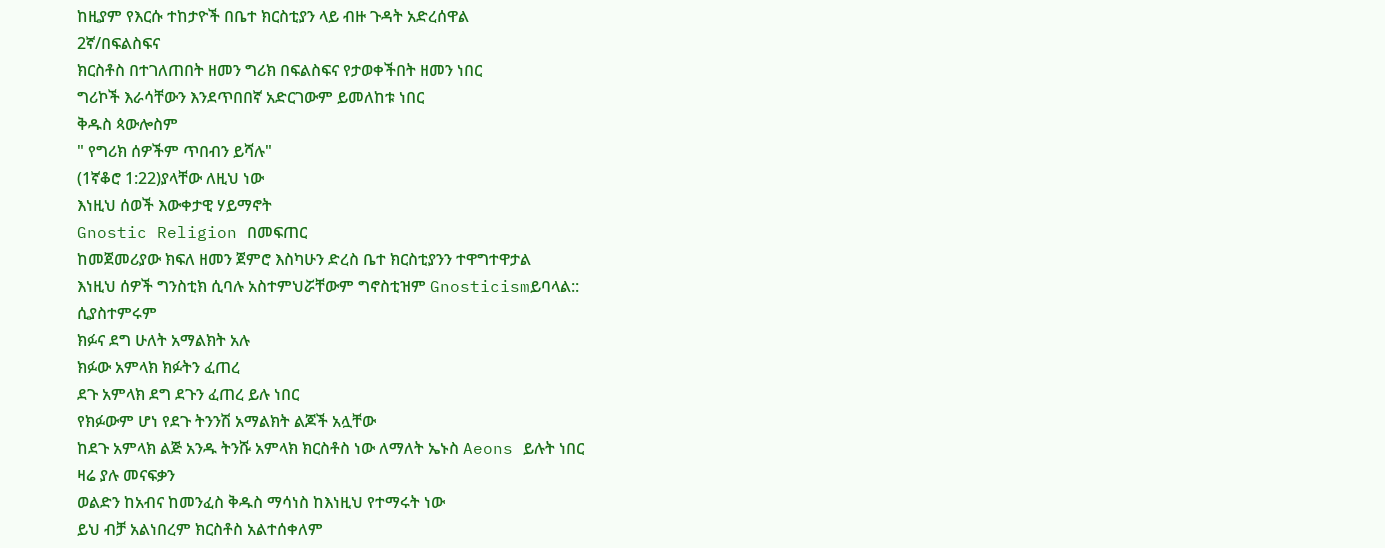ከዚያም የእርሱ ተከታዮች በቤተ ክርስቲያን ላይ ብዙ ጉዳት አድረሰዋል
2ኛ/በፍልስፍና
ክርስቶስ በተገለጠበት ዘመን ግሪክ በፍልስፍና የታወቀችበት ዘመን ነበር
ግሪኮች እራሳቸውን እንደጥበበኛ አድርገውም ይመለከቱ ነበር
ቅዱስ ጳውሎስም
" የግሪክ ሰዎችም ጥበብን ይሻሉ"
(1ኛቆሮ 1:22)ያላቸው ለዚህ ነው
እነዚህ ሰወች እውቀታዊ ሃይማኖት
Gnostic Religion በመፍጠር
ከመጀመሪያው ክፍለ ዘመን ጀምሮ እስካሁን ድረስ ቤተ ክርስቲያንን ተዋግተዋታል
እነዚህ ሰዎች ግንስቲክ ሲባሉ አስተምህሯቸውም ግኖስቲዝም Gnosticismይባላል::
ሲያስተምሩም
ክፉና ደግ ሁለት አማልክት አሉ
ክፉው አምላክ ክፉትን ፈጠረ
ደጉ አምላክ ደግ ደጉን ፈጠረ ይሉ ነበር
የክፉውም ሆነ የደጉ ትንንሽ አማልክት ልጆች አሏቸው
ከደጉ አምላክ ልጅ አንዱ ትንሹ አምላክ ክርስቶስ ነው ለማለት ኤኑስ Aeons ይሉት ነበር
ዛሬ ያሉ መናፍቃን
ወልድን ከአብና ከመንፈስ ቅዱስ ማሳነስ ከእነዚህ የተማሩት ነው
ይህ ብቻ አልነበረም ክርስቶስ አልተሰቀለም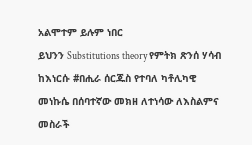አልሞተም ይሉም ነበር
ይህንን Substitutions theory የምትክ ጽንሰ ሃሳብ ከእነርሱ #በሒራ ሰርጁስ የተባለ ካቶሊካዊ መነኩሴ በሰባተኛው መክዘ ለተነሳው ለእስልምና መስራች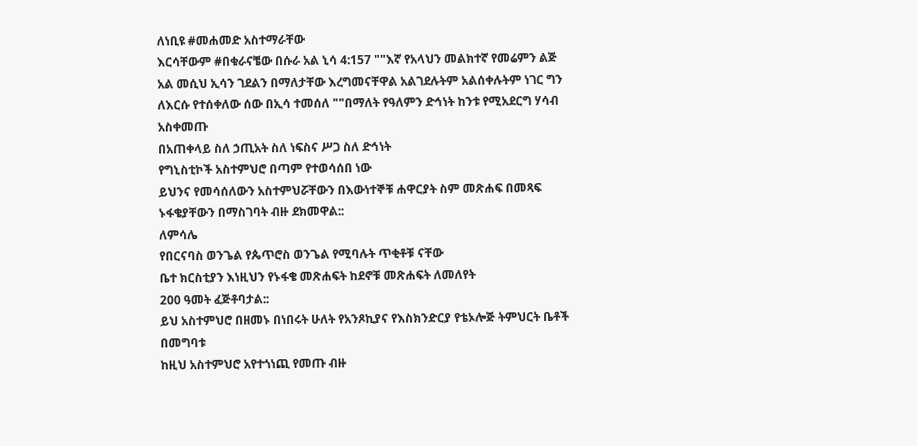ለነቢዩ #መሐመድ አስተማራቸው
እርሳቸውም #በቁራናቼው በሱራ አል ኒሳ 4:157 ""እኛ የአላህን መልክተኛ የመሬምን ልጅ አል መሲህ ኢሳን ገደልን በማለታቸው እረግመናቸዋል አልገደሉትም አልሰቀሉትም ነገር ግን ለእርሱ የተሰቀለው ሰው በኢሳ ተመሰለ ""በማለት የዓለምን ድኅነት ከንቱ የሚአደርግ ሃሳብ አስቀመጡ
በአጠቀላይ ስለ ኃጢአት ስለ ነፍስና ሥጋ ስለ ድኅነት
የግኒስቲኮች አስተምህሮ በጣም የተወሳሰበ ነው
ይህንና የመሳሰለውን አስተምህሯቸውን በእውነተኞቹ ሐዋርያት ስም መጽሐፍ በመጻፍ ኑፋቄያቸውን በማስገባት ብዙ ደክመዋል::
ለምሳሌ
የበርናባስ ወንጌል የጴጥሮስ ወንጌል የሚባሉት ጥቂቶቹ ናቸው
ቤተ ክርስቲያን እነዚህን የኑፋቄ መጽሐፍት ከደኖቹ መጽሐፍት ለመለየት
200 ዓመት ፈጅቶባታል::
ይህ አስተምህሮ በዘመኑ በነበሩት ሁለት የአንጾኪያና የእስክንድርያ የቴኦሎጅ ትምህርት ቤቶች በመግባቱ
ከዚህ አስተምህሮ አየተጎነጪ የመጡ ብዙ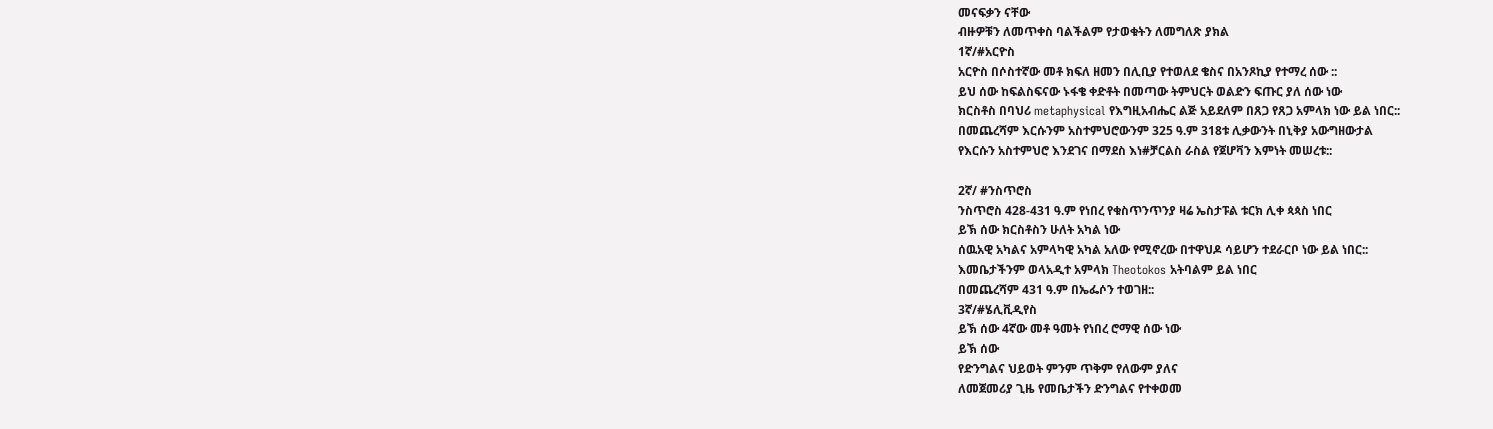መናፍቃን ናቸው
ብዙዎቹን ለመጥቀስ ባልችልም የታወቁትን ለመግለጽ ያክል
1ኛ/#አርዮስ
አርዮስ በሶስተኛው መቶ ክፍለ ዘመን በሊቢያ የተወለደ ቄስና በአንጾኪያ የተማረ ሰው ::
ይህ ሰው ከፍልስፍናው ኑፋቄ ቀድቶት በመጣው ትምህርት ወልድን ፍጡር ያለ ሰው ነው
ክርስቶስ በባህሪ metaphysical የእግዚአብሔር ልጅ አይደለም በጸጋ የጸጋ አምላክ ነው ይል ነበር::
በመጨረሻም እርሱንም አስተምህሮውንም 325 ዓ.ም 318ቱ ሊቃውንት በኒቅያ አውግዘውታል
የእርሱን አስተምህሮ እንደገና በማደስ እነ#ቻርልስ ራስል የጀሆቫን እምነት መሠረቱ::

2ኛ/ #ንስጥሮስ
ንስጥሮስ 428-431 ዓ.ም የነበረ የቁስጥንጥንያ ዛሬ ኤስታፑል ቱርክ ሊቀ ጳጳስ ነበር
ይኽ ሰው ክርስቶስን ሁለት አካል ነው
ሰዉአዊ አካልና አምላካዊ አካል አለው የሚኖረው በተዋህዶ ሳይሆን ተደራርቦ ነው ይል ነበር::
እመቤታችንም ወላአዲተ አምላክ Theotokos አትባልም ይል ነበር
በመጨረሻም 431 ዓ.ም በኤፌሶን ተወገዘ::
3ኛ/#ሄሊቪዲየስ
ይኽ ሰው 4ኛው መቶ ዓመት የነበረ ሮማዊ ሰው ነው
ይኽ ሰው
የድንግልና ህይወት ምንም ጥቅም የለውም ያለና
ለመጀመሪያ ጊዜ የመቤታችን ድንግልና የተቀወመ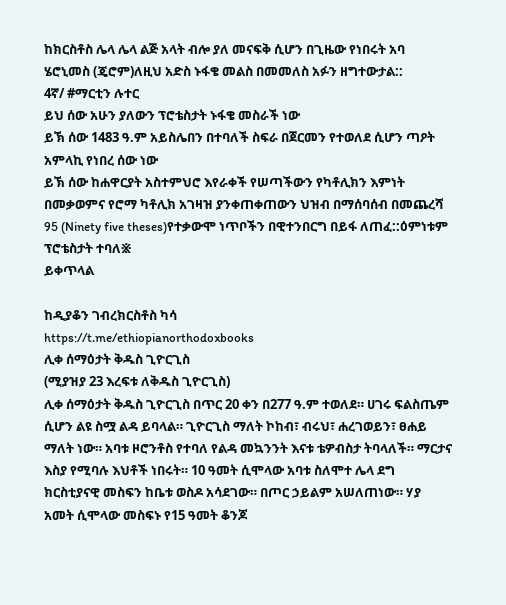ከክርስቶስ ሌላ ሌላ ልጅ አላት ብሎ ያለ መናፍቅ ሲሆን በጊዜው የነበሩት አባ ሄሮኒመስ (ጄሮም)ለዚህ አድስ ኑፋቄ መልስ በመመለስ አፉን ዘግተውታል::
4ኛ/ #ማርቲን ሉተር
ይህ ሰው አሁን ያለውን ፕሮቴስታት ኑፋቄ መስራች ነው
ይኽ ሰው 1483 ዓ.ም አይስሌበን በተባለች ስፍራ በጀርመን የተወለደ ሲሆን ጣዖት አምላኪ የነበረ ሰው ነው
ይኽ ሰው ከሐዋርያት አስተምህሮ እየራቀች የሠጣችውን የካቶሊክን እምነት በመቃወምና የሮማ ካቶሊክ አገዛዝ ያንቀጠቀጠውን ህዝብ በማሰባሰብ በመጨረሻ 95 (Ninety five theses)የተቃውሞ ነጥቦችን በዊተንበርግ በይፋ ለጠፈ::ዕምነቱም ፕሮቴስታት ተባለ፠
ይቀጥላል

ከዲያቆን ገብረክርስቶስ ካሳ
https://t.me/ethiopianorthodoxbooks
ሊቀ ሰማዕታት ቅዱስ ጊዮርጊስ
(ሚያዝያ 23 እረፍቱ ለቅዱስ ጊዮርጊስ)
ሊቀ ሰማዕታት ቅዱስ ጊዮርጊስ በጥር 20 ቀን በ277 ዓ.ም ተወለደ። ሀገሩ ፍልስጤም ሲሆን ልዩ ስሟ ልዳ ይባላል። ጊዮርጊስ ማለት ኮከብ፣ ብሩህ፣ ሐረገወይን፣ ፀሐይ ማለት ነው። አባቱ ዞሮንቶስ የተባለ የልዳ መኳንንት እናቱ ቴዎብስታ ትባላለች። ማርታና እስያ የሚባሉ እህቶች ነበሩት። 10 ዓመት ሲሞላው አባቱ ስለሞተ ሌላ ደግ ክርስቲያናዊ መስፍን ከቤቱ ወስዶ አሳደገው። በጦር ኃይልም አሠለጠነው። ሃያ አመት ሲሞላው መስፍኑ የ15 ዓመት ቆንጆ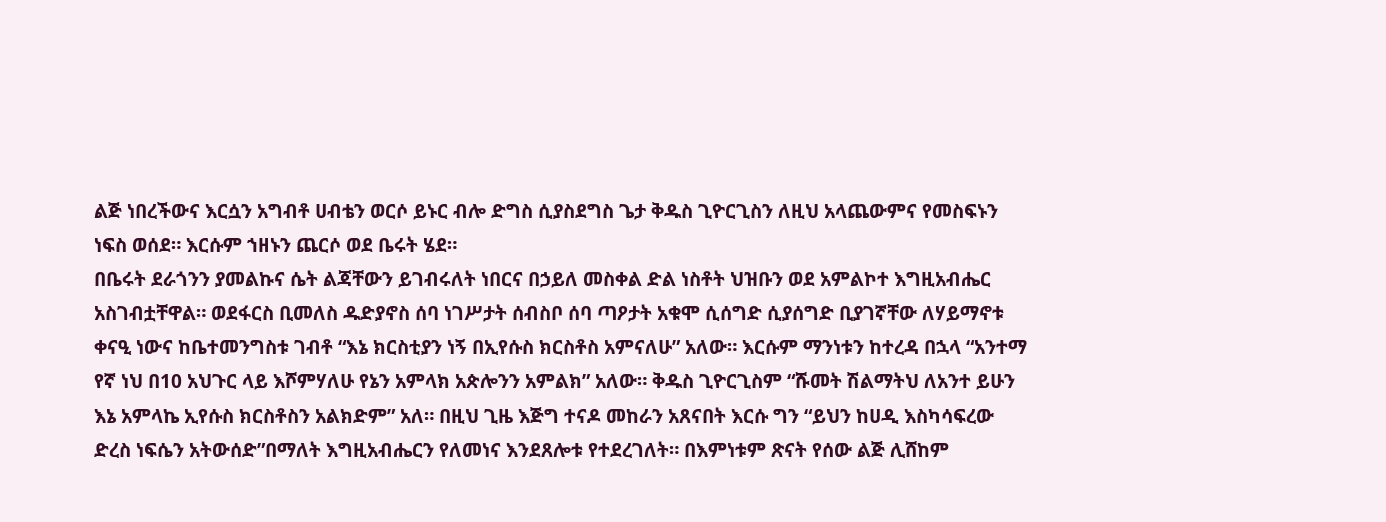ልጅ ነበረችውና እርሷን አግብቶ ሀብቴን ወርሶ ይኑር ብሎ ድግስ ሲያስደግስ ጌታ ቅዱስ ጊዮርጊስን ለዚህ አላጨውምና የመስፍኑን ነፍስ ወሰደ። እርሱም ኀዘኑን ጨርሶ ወደ ቤሩት ሄደ።
በቤሩት ደራጎንን ያመልኩና ሴት ልጃቸውን ይገብሩለት ነበርና በኃይለ መስቀል ድል ነስቶት ህዝቡን ወደ አምልኮተ እግዚአብሔር አስገብቷቸዋል። ወደፋርስ ቢመለስ ዱድያኖስ ሰባ ነገሥታት ሰብስቦ ሰባ ጣዖታት አቁሞ ሲሰግድ ሲያሰግድ ቢያገኛቸው ለሃይማኖቱ ቀናዒ ነውና ከቤተመንግስቱ ገብቶ “እኔ ክርስቲያን ነኝ በኢየሱስ ክርስቶስ አምናለሁ” አለው። እርሱም ማንነቱን ከተረዳ በኋላ “አንተማ የኛ ነህ በ10 አህጉር ላይ እሾምሃለሁ የኔን አምላክ አጵሎንን አምልክ” አለው። ቅዱስ ጊዮርጊስም “ሹመት ሽልማትህ ለአንተ ይሁን እኔ አምላኬ ኢየሱስ ክርስቶስን አልክድም” አለ። በዚህ ጊዜ እጅግ ተናዶ መከራን አጸናበት እርሱ ግን “ይህን ከሀዲ እስካሳፍረው ድረስ ነፍሴን አትውሰድ”በማለት እግዚአብሔርን የለመነና እንደጸሎቱ የተደረገለት። በእምነቱም ጽናት የሰው ልጅ ሊሸከም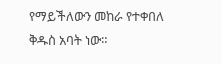የማይችለውን መከራ የተቀበለ ቅዱስ አባት ነው።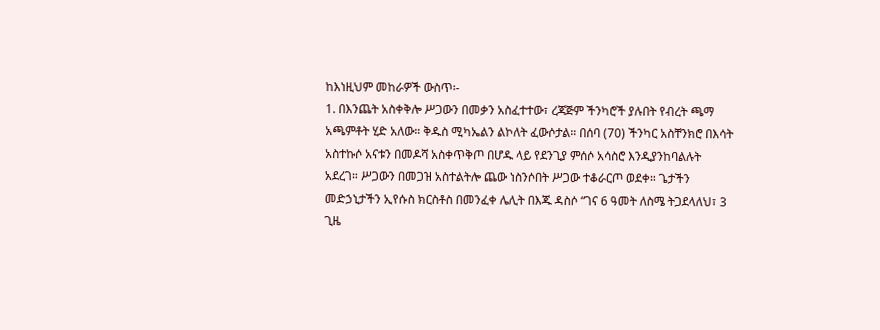ከእነዚህም መከራዎች ውስጥ፡-
1. በእንጨት አስቀቅሎ ሥጋውን በመቃን አስፈተተው፣ ረጃጅም ችንካሮች ያሉበት የብረት ጫማ አጫምቶት ሂድ አለው። ቅዱስ ሚካኤልን ልኮለት ፈውሶታል። በሰባ (70) ችንካር አስቸንክሮ በእሳት አስተኩሶ አናቱን በመዶሻ አስቀጥቅጦ በሆዱ ላይ የደንጊያ ምሰሶ አሳስሮ እንዲያንከባልሉት አደረገ። ሥጋውን በመጋዝ አስተልትሎ ጨው ነስንሶበት ሥጋው ተቆራርጦ ወደቀ። ጌታችን መድኃኒታችን ኢየሱስ ክርስቶስ በመንፈቀ ሌሊት በእጁ ዳስሶ “ገና 6 ዓመት ለስሜ ትጋደላለህ፣ 3 ጊዜ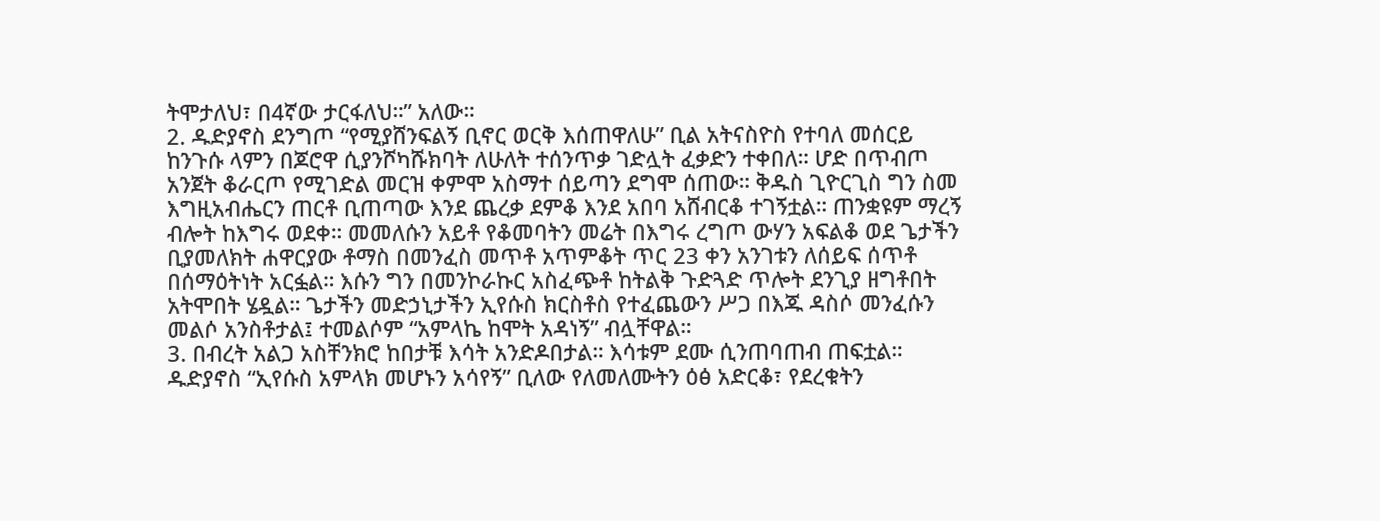ትሞታለህ፣ በ4ኛው ታርፋለህ።” አለው።
2. ዱድያኖስ ደንግጦ “የሚያሸንፍልኝ ቢኖር ወርቅ እሰጠዋለሁ” ቢል አትናስዮስ የተባለ መሰርይ ከንጉሱ ላምን በጆሮዋ ሲያንሾካሹክባት ለሁለት ተሰንጥቃ ገድሏት ፈቃድን ተቀበለ። ሆድ በጥብጦ አንጀት ቆራርጦ የሚገድል መርዝ ቀምሞ አስማተ ሰይጣን ደግሞ ሰጠው። ቅዱስ ጊዮርጊስ ግን ስመ እግዚአብሔርን ጠርቶ ቢጠጣው እንደ ጨረቃ ደምቆ እንደ አበባ አሸብርቆ ተገኝቷል። ጠንቋዩም ማረኝ ብሎት ከእግሩ ወደቀ። መመለሱን አይቶ የቆመባትን መሬት በእግሩ ረግጦ ውሃን አፍልቆ ወደ ጌታችን ቢያመለክት ሐዋርያው ቶማስ በመንፈስ መጥቶ አጥምቆት ጥር 23 ቀን አንገቱን ለሰይፍ ሰጥቶ በሰማዕትነት አርፏል። እሱን ግን በመንኮራኩር አስፈጭቶ ከትልቅ ጉድጓድ ጥሎት ደንጊያ ዘግቶበት አትሞበት ሄዷል። ጌታችን መድኃኒታችን ኢየሱስ ክርስቶስ የተፈጨውን ሥጋ በእጁ ዳስሶ መንፈሱን መልሶ አንስቶታል፤ ተመልሶም “አምላኬ ከሞት አዳነኝ” ብሏቸዋል።
3. በብረት አልጋ አስቸንክሮ ከበታቹ እሳት አንድዶበታል። እሳቱም ደሙ ሲንጠባጠብ ጠፍቷል። ዱድያኖስ “ኢየሱስ አምላክ መሆኑን አሳየኝ” ቢለው የለመለሙትን ዕፅ አድርቆ፣ የደረቁትን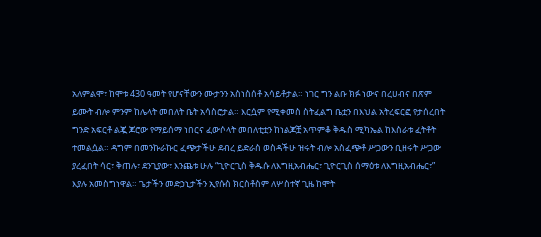አለምልሞ፣ ከሞቱ 430 ዓመት የሆናቸውን ሙታንን አስነስሰቶ አሳይቶታል። ነገር ግን ልቡ ክፉ ነውና በረሀብና በጽም ይሙት ብሎ ምንም ከሌላት መበለት ቤት አሳስሮታል። እርሷም የሚቀመስ ስትፈልግ ቤቷን በእህል አትረፍርፎ የታሰረበት ግንድ አፍርቶ ልጇ ጆሮው የማይሰማ ነበርና ፈውሶላት መበለቲቷን ከነልጆቿ አጥምቆ ቅዱስ ሚካኤል ከእስራቱ ፈትቶት ተመልሷል። ዳግም በመንኩራኩር ፈጭታችሁ ደብረ ይድራስ ወስዳችሁ ዝሩት ብሎ አስፈጭቶ ሥጋውን ቢዘሩት ሥጋው ያረፈበት ሳር፣ ቅጠሉ፣ ደንጊያው፣ እንጨቱ ሁሉ “ጊዮርጊስ ቅዱሱ ለእግዚአብሔር፣ ጊዮርጊስ ሰማዕቱ ለእግዚአብሔር፣” እያሉ አመስግነዋል። ጌታችን መድኃኒታችን ኢየሱስ ክርስቶስም ለሦስተኛ ጊዜ ከሞት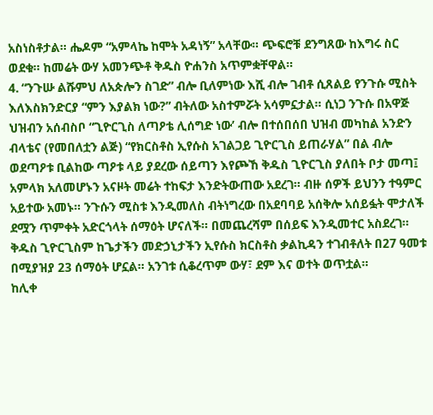አስነስቶታል። ሔዶም “አምላኬ ከሞት አዳነኝ” አላቸው። ጭፍሮቹ ደንግጸው ከእግሩ ስር ወደቁ። ከመሬት ውሃ አመንጭቶ ቅዱስ ዮሐንስ አጥምቋቸዋል።
4. “ንጉሡ ልሹምህ ለአጵሎን ስገድ” ብሎ ቢለምነው እሺ ብሎ ገብቶ ሲጸልይ የንጉሱ ሚስት እለእስክንድርያ “ምን እያልክ ነው?” ብትለው አስተምሯት አሳምኗታል። ሲነጋ ንጉሱ በአዋጅ ህዝብን አሰብስቦ “ጊዮርጊስ ለጣዖቴ ሊሰግድ ነው’ ብሎ በተሰበሰበ ህዝብ መካከል አንድን ብላቴና (የመበለቷን ልጅ) “የክርስቶስ ኢየሱስ አገልጋይ ጊዮርጊስ ይጠራሃል” በል ብሎ ወደጣዖቱ ቢልከው ጣዖቱ ላይ ያደረው ሰይጣን እየጮኸ ቅዱስ ጊዮርጊስ ያለበት ቦታ መጣ፤ አምላክ አለመሆኑን አናዞት መሬት ተከፍታ እንድትውጠው አደረገ። ብዙ ሰዎች ይህንን ተዓምር አይተው አመኑ። ንጉሱን ሚስቱ እንዲመለስ ብትነግረው በአደባባይ አሰቅሎ አሰይፏት ሞታለች ደሟን ጥምቀት አድርጎላት ሰማዕት ሆናለች። በመጨረሻም በሰይፍ እንዲመተር አስደረገ። ቅዱስ ጊዮርጊስም ከጌታችን መድኃኒታችን ኢየሱስ ክርስቶስ ቃልኪዳን ተገብቶለት በ27 ዓመቱ በሚያዝያ 23 ሰማዕት ሆኗል። አንገቱ ሲቆረጥም ውሃ፣ ደም እና ወተት ወጥቷል።
ከሊቀ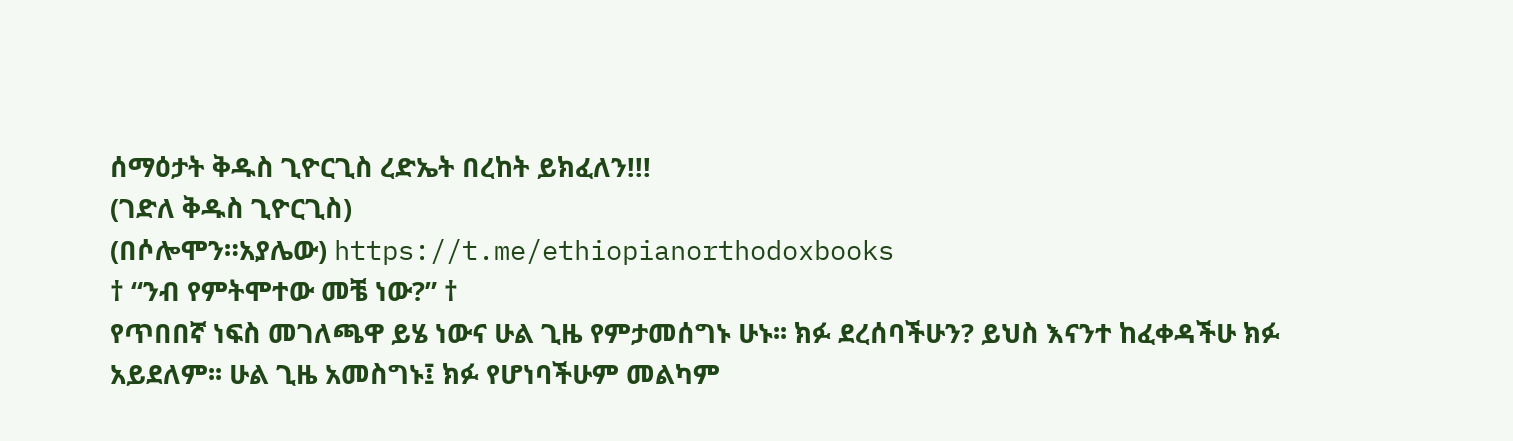ሰማዕታት ቅዱስ ጊዮርጊስ ረድኤት በረከት ይክፈለን!!!
(ገድለ ቅዱስ ጊዮርጊስ)
(በሶሎሞን።አያሌው) https://t.me/ethiopianorthodoxbooks
† “ንብ የምትሞተው መቼ ነው?” †
የጥበበኛ ነፍስ መገለጫዋ ይሄ ነውና ሁል ጊዜ የምታመሰግኑ ሁኑ፡፡ ክፉ ደረሰባችሁን? ይህስ እናንተ ከፈቀዳችሁ ክፉ አይደለም፡፡ ሁል ጊዜ አመስግኑ፤ ክፉ የሆነባችሁም መልካም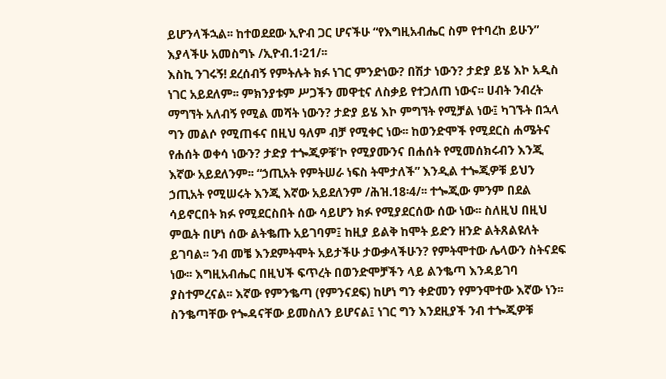ይሆንላችኋል፡፡ ከተወደደው ኢዮብ ጋር ሆናችሁ “የእግዚአብሔር ስም የተባረከ ይሁን” እያላችሁ አመስግኑ /ኢዮብ.1፡21/፡፡
እስኪ ንገሩኝ! ደረሰብኝ የምትሉት ክፉ ነገር ምንድነው? በሽታ ነውን? ታድያ ይሄ እኮ አዲስ ነገር አይደለም፡፡ ምክንያቱም ሥጋችን መዋቲና ለስቃይ የተጋለጠ ነውና፡፡ ሀብት ንብረት ማግኘት አለብኝ የሚል መሻት ነውን? ታድያ ይሄ እኮ ምግኘት የሚቻል ነው፤ ካገኙት በኋላ ግን መልሶ የሚጠፋና በዚህ ዓለም ብቻ የሚቀር ነው፡፡ ከወንድሞች የሚደርስ ሐሜትና የሐሰት ወቀሳ ነውን? ታድያ ተጐጂዎቹ’ኮ የሚያሙንና በሐሰት የሚመሰክሩብን እንጂ እኛው አይደለንም፡፡ “ኃጢአት የምትሠራ ነፍስ ትሞታለች” እንዲል ተጐጂዎቹ ይህን ኃጢአት የሚሠሩት እንጂ እኛው አይደለንም /ሕዝ.18፡4/፡፡ ተጐጂው ምንም በደል ሳይኖርበት ክፉ የሚደርስበት ሰው ሳይሆን ክፉ የሚያደርሰው ሰው ነው፡፡ ስለዚህ በዚህ ምዉት በሆነ ሰው ልትቈጡ አይገባም፤ ከዚያ ይልቅ ከሞት ይድን ዘንድ ልትጸልዩለት ይገባል፡፡ ንብ መቼ እንደምትሞት አይታችሁ ታውቃላችሁን? የምትሞተው ሌላውን ስትናደፍ ነው፡፡ እግዚአብሔር በዚህች ፍጥረት በወንድሞቻችን ላይ ልንቈጣ እንዳይገባ ያስተምረናል፡፡ እኛው የምንቈጣ (የምንናደፍ) ከሆነ ግን ቀድመን የምንሞተው እኛው ነን፡፡ ስንቈጣቸው የጐዳናቸው ይመስለን ይሆናል፤ ነገር ግን እንደዚያች ንብ ተጐጂዎቹ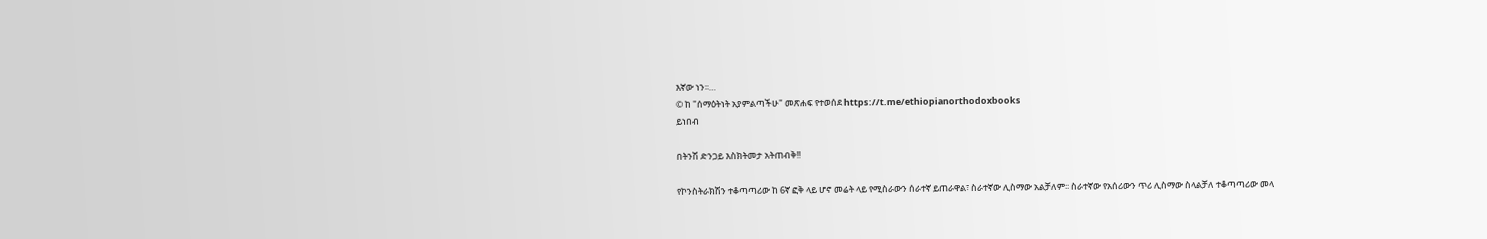እኛው ነን፡፡…
© ከ "ሰማዕትነት አያምልጣችሁ" መጽሐፍ የተወሰደ https://t.me/ethiopianorthodoxbooks
ይነበብ

በትንሽ ድንጋይ እስክትመታ አትጠብቅ!!

የኮንስትራክሽን ተቆጣጣሪው ከ 6ኛ ፎቅ ላይ ሆኖ መሬት ላይ የሚስራውን ሰራተኛ ይጠራዋል፣ ስራተኛው ሊስማው አልቻለም፡፡ ስራተኛው የአሰሪውን ጥሪ ሊስማው ስላልቻለ ተቆጣጣሪው መላ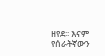ዘየደ፡፡ እናም የሰራትኛውን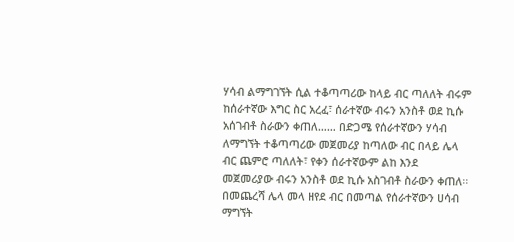ሃሳብ ልማግገኘት ሲል ተቆጣጣሪው ከላይ ብር ጣለለት ብሩም ከሰራተኛው እግር ስር አረፈ፣ ሰራተኛው ብሩን አንስቶ ወደ ኪሱ አሰገብቶ ስራውን ቀጠለ…… በድጋሜ የሰራተኛውን ሃሳብ ለማግኘት ተቆጣጣሪው መጀመሪያ ከጣለው ብር በላይ ሌላ ብር ጨምሮ ጣለለት፣ የቀን ሰራተኛውም ልከ እንደ መጀመሪያው ብሩን አንስቶ ወደ ኪሱ አስገብቶ ስራውን ቀጠለ፡፡ በመጨረሻ ሌላ መላ ዘየደ ብር በመጣል የሰራተኛውን ሀሳብ ማግኘት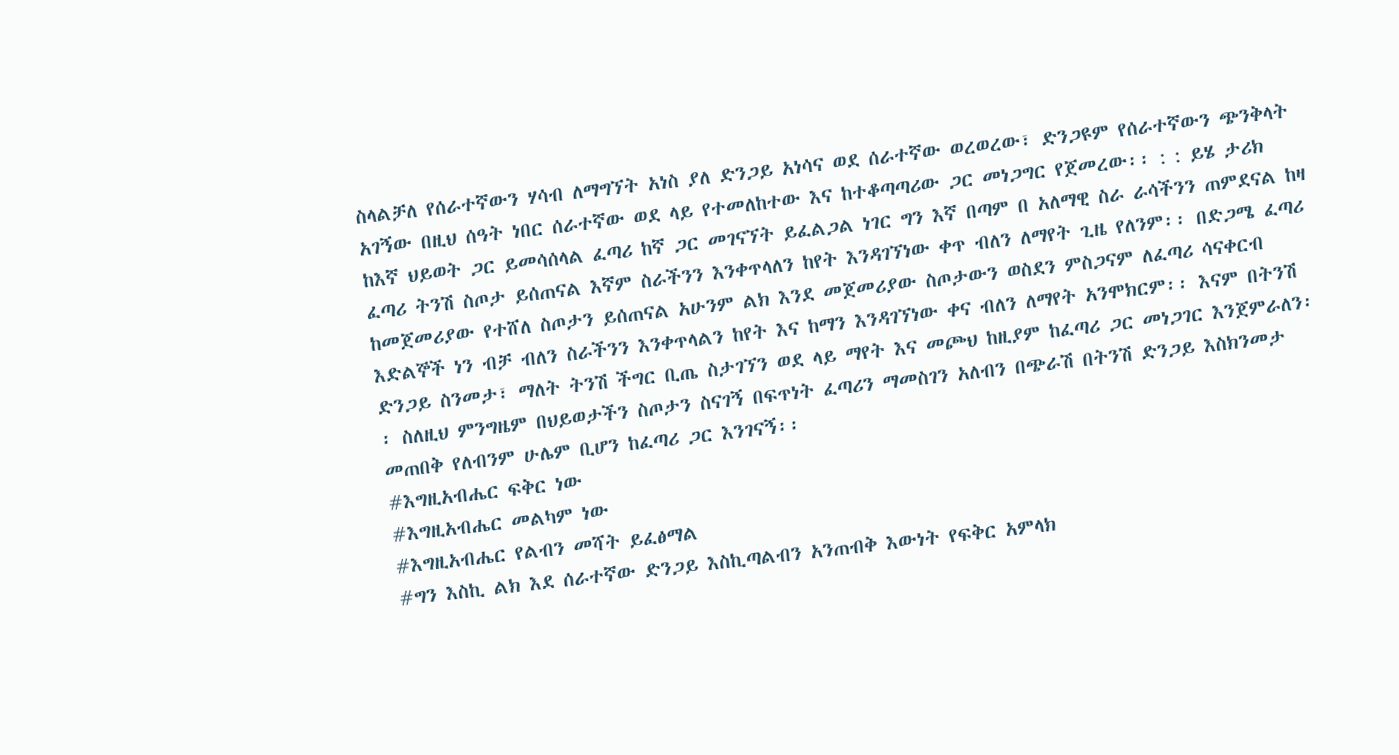ስላልቻለ የሰራተኛውን ሃሳብ ለማግኘት አነስ ያለ ድንጋይ አነሳና ወደ ሰራተኛው ወረወረው፣ ድንጋዩም የሰራተኛውን ጭንቅላት አገኝው በዚህ ሰዓት ነበር ሰራተኛው ወደ ላይ የተመለከተው እና ከተቆጣጣሪው ጋር መነጋግር የጀመረው፡፡ : : ይሄ ታሪክ ከእኛ ህይወት ጋር ይመሳሰላል ፈጣሪ ከኛ ጋር መገናኘት ይፈልጋል ነገር ግን እኛ በጣም በ አለማዊ ስራ ራሳችንን ጠምደናል ከዛ ፈጣሪ ትንሽ ስጦታ ይሰጠናል እኛም ስራችንን እንቀጥላለን ከየት እንዳገኘነው ቀጥ ብለን ለማየት ጊዜ የለንም፡፡ በድጋሜ ፈጣሪ ከመጀመሪያው የተሸለ ስጦታን ይሰጠናል አሁንም ልክ እንደ መጀመሪያው ስጦታውን ወስደን ምስጋናም ለፈጣሪ ሳናቀርብ እድልኞች ነን ብቻ ብለን ስራችንን እንቀጥላልን ከየት እና ከማን እንዳገኘነው ቀና ብለን ለማየት አንሞክርም፡፡ እናም በትንሽ ድንጋይ ስንመታ፣ ማለት ትንሽ ችግር ቢጤ ስታገኘን ወደ ላይ ማየት እና መጮህ ከዚያም ከፈጣሪ ጋር መነጋገር እንጀምራለን፡፡ ስለዚህ ምንግዜም በህይወታችን ስጦታን ስናገኝ በፍጥነት ፈጣሪን ማመስገን አለብን በጭራሽ በትንሽ ድንጋይ እስክንመታ መጠበቅ የለብንም ሁሌም ቢሆን ከፈጣሪ ጋር እንገናኝ፡፡
#እግዚአብሔር ፍቅር ነው
#እግዚአብሔር መልካም ነው
#እግዚአብሔር የልብን መሻት ይፈፅማል
#ግን እስኪ ልክ እደ ሰራተኛው ድንጋይ እስኪጣልብን አንጠብቅ እውነት የፍቅር አምላክ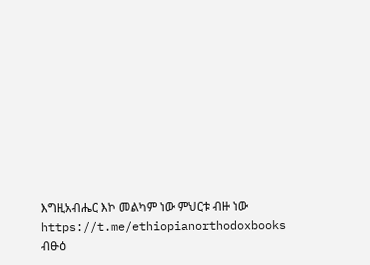እግዚአብሔር እኮ መልካም ነው ምህርቱ ብዙ ነው https://t.me/ethiopianorthodoxbooks
ብፁዕ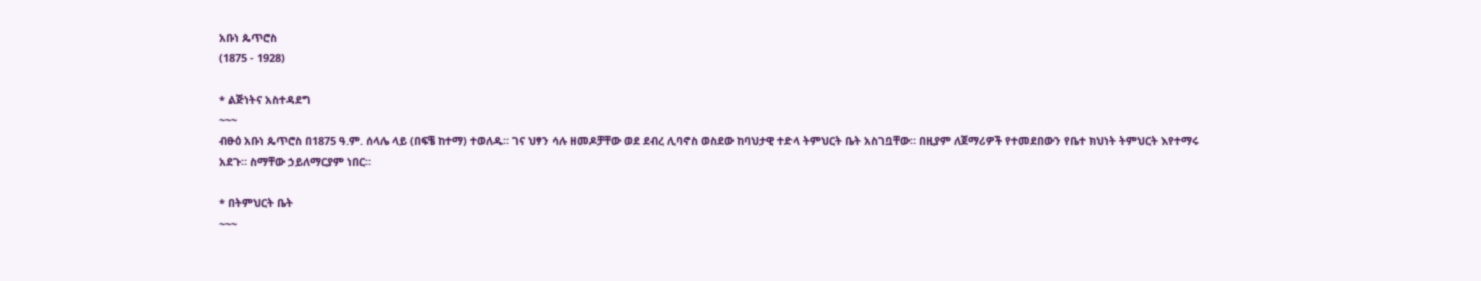አቡነ ጴጥሮስ
(1875 - 1928)

* ልጅነትና አስተዳደግ
~~~
ብፁዕ አቡነ ጴጥሮስ በ1875 ዓ.ም. ሰላሌ ላይ (በፍቼ ከተማ) ተወለዱ። ገና ህፃን ሳሉ ዘመዶቻቸው ወደ ደብረ ሊባኖስ ወስደው ከባህታዊ ተድላ ትምህርት ቤት አስገቧቸው። በዚያም ለጀማሪዎች የተመደበውን የቤተ ክህነት ትምህርት እየተማሩ አደጉ። ስማቸው ኃይለማርያም ነበር።

* በትምህርት ቤት
~~~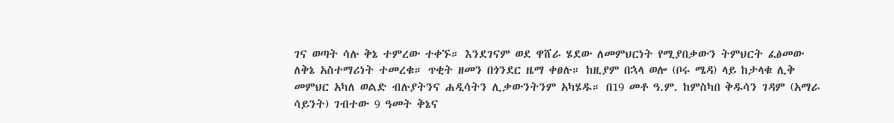ገና ወጣት ሳሉ ቅኔ ተምረው ተቀኙ። እንደገናም ወደ ዋሸራ ሄደው ለመምህርነት የሚያበቃውን ትምህርት ፈፅመው ለቅኔ አስተማሪነት ተመረቁ። ጥቂት ዘመን በጎንደር ዜማ ቀፀሉ። ከዚያም በኋላ ወሎ (ቦሩ ሜዳ) ላይ ከታላቁ ሊቅ መምህር አካለ ወልድ ብሉያትንና ሐዲሳትን ሊቃውንትንም አካሄዱ። በ19 መቶ ዓ.ም. ከምስካበ ቅዱሳን ገዳም (አማራ ሳይንት) ገብተው 9 ዓመት ቅኔና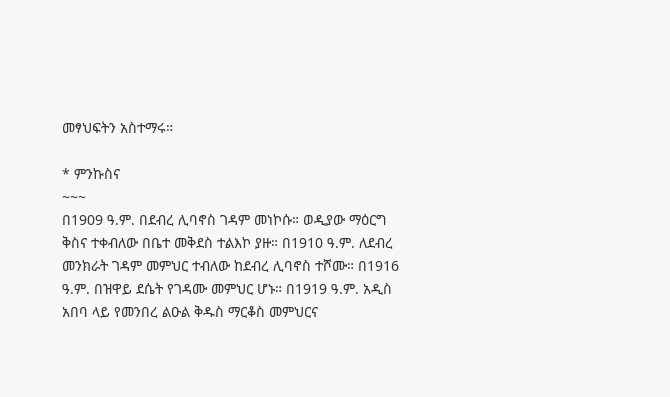መፃህፍትን አስተማሩ።

* ምንኩስና
~~~
በ1909 ዓ.ም. በደብረ ሊባኖስ ገዳም መነኮሱ። ወዲያው ማዕርግ ቅስና ተቀብለው በቤተ መቅደስ ተልእኮ ያዙ። በ1910 ዓ.ም. ለደብረ መንክራት ገዳም መምህር ተብለው ከደብረ ሊባኖስ ተሾሙ። በ1916 ዓ.ም. በዝዋይ ደሴት የገዳሙ መምህር ሆኑ። በ1919 ዓ.ም. አዲስ አበባ ላይ የመንበረ ልዑል ቅዱስ ማርቆስ መምህርና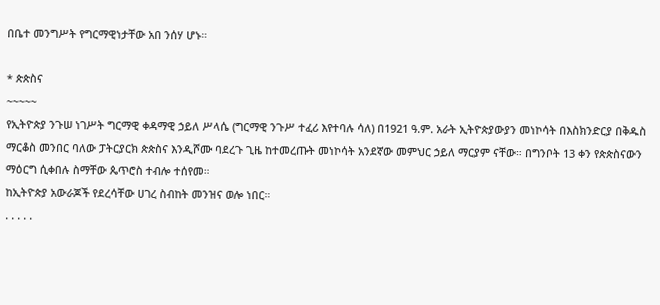በቤተ መንግሥት የግርማዊነታቸው አበ ንሰሃ ሆኑ።

* ጵጵስና
~~~~~
የኢትዮጵያ ንጉሠ ነገሥት ግርማዊ ቀዳማዊ ኃይለ ሥላሴ (ግርማዊ ንጉሥ ተፈሪ እየተባሉ ሳለ) በ1921 ዓ.ም. አራት ኢትዮጵያውያን መነኮሳት በእስክንድርያ በቅዱስ ማርቆስ መንበር ባለው ፓትርያርክ ጵጵስና እንዲሾሙ ባደረጉ ጊዜ ከተመረጡት መነኮሳት አንደኛው መምህር ኃይለ ማርያም ናቸው። በግንቦት 13 ቀን የጵጵስናውን ማዕርግ ሲቀበሉ ስማቸው ጴጥሮስ ተብሎ ተሰየመ።
ከኢትዮጵያ አውራጆች የደረሳቸው ሀገረ ስብከት መንዝና ወሎ ነበር።
. . . . .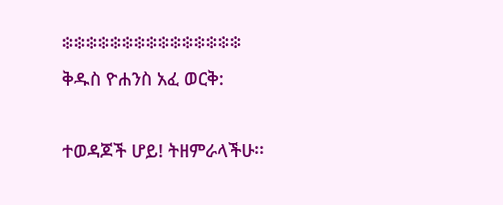፨፨፨፨፨፨፨፨፨፨፨፨፨፨፨
ቅዱስ ዮሐንስ አፈ ወርቅ:

ተወዳጆች ሆይ! ትዘምራላችሁ፡፡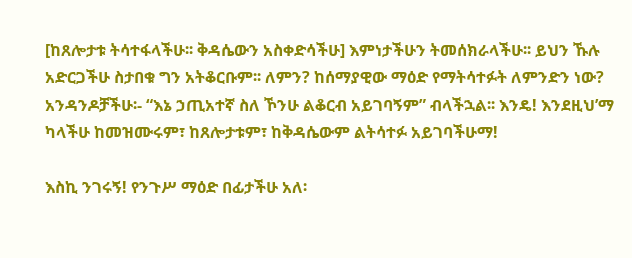[ከጸሎታቱ ትሳተፋላችሁ፡፡ ቅዳሴውን አስቀድሳችሁ] እምነታችሁን ትመሰክራላችሁ፡፡ ይህን ኹሉ አድርጋችሁ ስታበቁ ግን አትቆርቡም፡፡ ለምን? ከሰማያዊው ማዕድ የማትሳተፉት ለምንድን ነው? አንዳንዶቻችሁ፡- “እኔ ኃጢአተኛ ስለ ኾንሁ ልቆርብ አይገባኝም” ብላችኋል፡፡ እንዴ! እንደዚህ’ማ ካላችሁ ከመዝሙሩም፣ ከጸሎታቱም፣ ከቅዳሴውም ልትሳተፉ አይገባችሁማ!

እስኪ ንገሩኝ! የንጉሥ ማዕድ በፊታችሁ አለ፡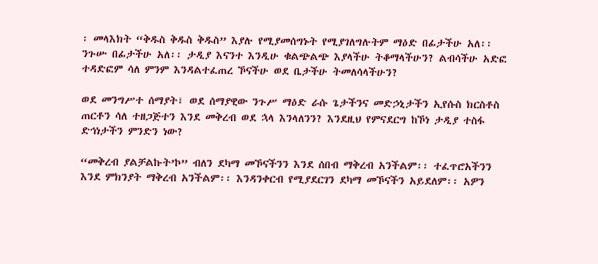፡ መላእክት “ቅዱስ ቅዱስ ቅዱስ” እያሉ የሚያመሰግኑት የሚያገለግሉትም ማዕድ በፊታችሁ አለ፡፡ ንጉሡ በፊታችሁ አለ፡፡ ታዲያ እናንተ እንዲሁ ቁልጭልጭ እያላችሁ ትቆማላችሁን? ልብሳችሁ አድፎ ተዳድፎም ሳለ ምንም እንዳልተፈጠረ ኾናችሁ ወደ ቤታችሁ ትመለሳላችሁን?

ወደ መንግሥተ ሰማያት፣ ወደ ሰማያዊው ንጉሥ ማዕድ ራሱ ጌታችንና መድኃኒታችን ኢየሱስ ክርስቶስ ጠርቶን ሳለ ተዘጋጅተን እንደ መቅረብ ወደ ኋላ እንላለንን? እንደዚህ የምናደርግ ከኾነ ታዲያ ተስፋ ድኅነታችን ምንድን ነው?

“መቅረብ ያልቻልኩት’ኮ” ብለን ደካማ መኾናችንን እንደ ሰበብ ማቅረብ አንችልም፡፡ ተፈጥሮአችንን እንደ ምክንያት ማቅረብ አንችልም፡፡ እንዳንቀርብ የሚያደርገን ደካማ መኾናችን አይደለም፡፡ አዎን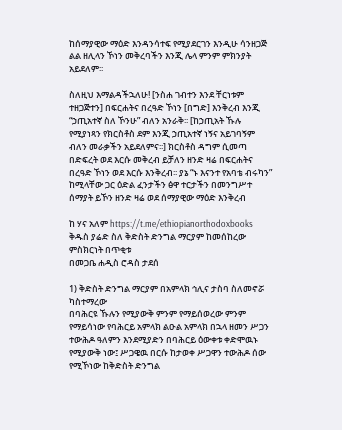ከሰማያዊው ማዕድ እንዳንሳተፍ የሚያደርገን እንዲሁ ሳንዘጋጅ ልል ዘሊላን ኾነን መቅረባችን እንጂ ሌላ ምንም ምክንያት አይደለም፡፡

ስለዚህ እማልዳችኋለሁ! [ንስሐ ገብተን እንደ ቸርነቱም ተዘጋጅተን] በፍርሐትና በረዓድ ኾነን [በግድ] እንቅረብ እንጂ “ኃጢአተኛ ስለ ኾንሁ” ብለን አንራቅ፡፡ [ከኃጢአት ኹሉ የሚያነጻን የክርስቶስ ደም እንጂ ኃጢአተኛ ነኝና አይገባኝም ብለን መራቃችን አይደለምና፡፡] ክርስቶስ ዳግም ሲመጣ በድፍረት ወደ እርሱ መቅረብ ይቻለን ዘንድ ዛሬ በፍርሐትና በረዓድ ኾነን ወደ እርሱ እንቅረብ፡፡ ያኔ “ኑ እናንተ የአባቴ ብሩካን” ከሚላቸው ጋር ዕድል ፈንታችን ፅዋ ተርታችን በመንግሥተ ሰማያት ይኾን ዘንድ ዛሬ ወደ ሰማያዊው ማዕድ እንቅረብ

ከ ሃና አለም https://t.me/ethiopianorthodoxbooks
ቅዱስ ያሬድ ስለ ቅድስት ድንግል ማርያም ከመሰከረው ምስክርነት በጥቂቱ
በመጋቤ ሐዲስ ሮዳስ ታደሰ

1) ቅድስት ድንግል ማርያም በአምላክ ኅሊና ታስባ ስለመኖሯ ካስተማረው
በባሕርዩ ኹሉን የሚያውቅ ምንም የማይሰወረው ምንም የማይሳነው የባሕርይ አምላክ ልዑል አምላክ በኋላ ዘመን ሥጋን ተውሕዶ ዓለምን እንደሚያድን በባሕርይ ዕውቀቱ ቀድሞዉኑ የሚያውቅ ነው፤ ሥጋዌዉ በርሱ ከታወቀ ሥጋዋን ተውሕዶ ሰው የሚኾነው ከቅድስት ድንግል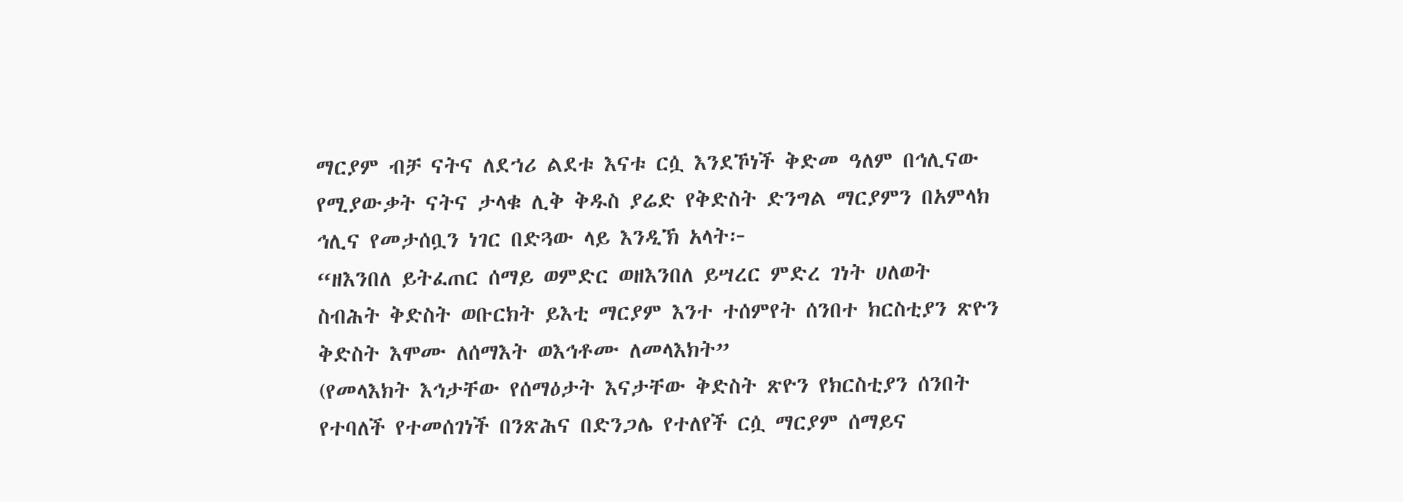ማርያም ብቻ ናትና ለደኀሪ ልደቱ እናቱ ርሷ እንደኾነች ቅድመ ዓለም በኅሊናው የሚያውቃት ናትና ታላቁ ሊቅ ቅዱስ ያሬድ የቅድስት ድንግል ማርያምን በአምላክ ኅሊና የመታሰቧን ነገር በድጓው ላይ እንዲኽ አላት፦
“ዘእንበለ ይትፈጠር ሰማይ ወምድር ወዘእንበለ ይሣረር ምድረ ገነት ሀለወት ስብሕት ቅድስት ወቡርክት ይእቲ ማርያም እንተ ተሰምየት ሰንበተ ክርስቲያን ጽዮን ቅድስት እሞሙ ለሰማእት ወእኅቶሙ ለመላእክት”
(የመላእክት እኅታቸው የሰማዕታት እናታቸው ቅድስት ጽዮን የክርስቲያን ሰንበት የተባለች የተመሰገነች በንጽሕና በድንጋሌ የተለየች ርሷ ማርያም ሰማይና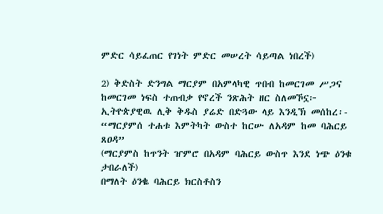ምድር ሳይፈጠር የገነት ምድር መሠረት ሳይጣል ነበረች)

2) ቅድስት ድንግል ማርያም በአምላካዊ ጥበብ ከመርገመ ሥጋና ከመርገመ ነፍስ ተጠብቃ የኖረች ንጽሕት ዘር ስለመኾኗ፦
ኢትዮጵያዊዉ ሊቅ ቅዱስ ያሬድ በድጓው ላይ እንዲኽ መሰከረ፡-
“ማርያምሰ ተሐቱ እምትካት ውስተ ከርሡ ለአዳም ከመ ባሕርይ ጸዐዳ”
(ማርያምስ ከጥንት ዠምሮ በአዳም ባሕርይ ውስጥ እንደ ነጭ ዕንቁ ታበራለች)
በማለት ዕንቈ ባሕርይ ክርስቶስን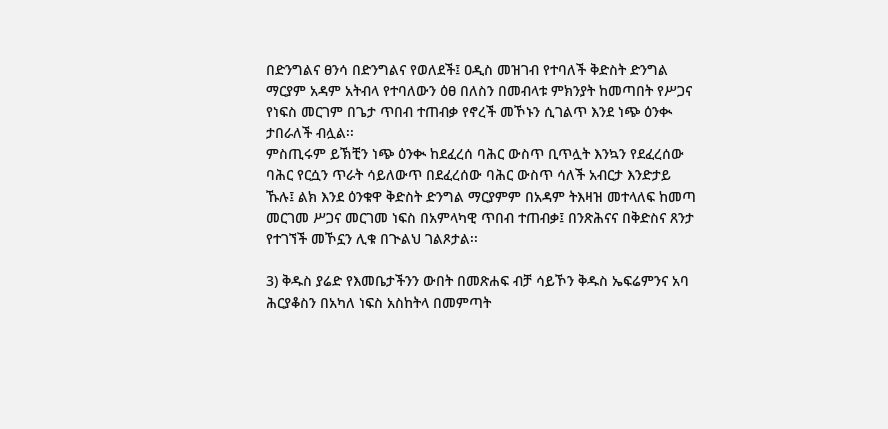በድንግልና ፀንሳ በድንግልና የወለደች፤ ዐዲስ መዝገብ የተባለች ቅድስት ድንግል ማርያም አዳም አትብላ የተባለውን ዕፀ በለስን በመብላቱ ምክንያት ከመጣበት የሥጋና የነፍስ መርገም በጌታ ጥበብ ተጠብቃ የኖረች መኾኑን ሲገልጥ እንደ ነጭ ዕንቊ ታበራለች ብሏል፡፡
ምስጢሩም ይኽቺን ነጭ ዕንቊ ከደፈረሰ ባሕር ውስጥ ቢጥሏት እንኳን የደፈረሰው ባሕር የርሷን ጥራት ሳይለውጥ በደፈረሰው ባሕር ውስጥ ሳለች አብርታ እንድታይ ኹሉ፤ ልክ እንደ ዕንቁዋ ቅድስት ድንግል ማርያምም በአዳም ትእዛዝ መተላለፍ ከመጣ መርገመ ሥጋና መርገመ ነፍስ በአምላካዊ ጥበብ ተጠብቃ፤ በንጽሕናና በቅድስና ጸንታ የተገኘች መኾኗን ሊቁ በጒልህ ገልጾታል፡፡

3) ቅዱስ ያሬድ የእመቤታችንን ውበት በመጽሐፍ ብቻ ሳይኾን ቅዱስ ኤፍሬምንና አባ ሕርያቆስን በአካለ ነፍስ አስከትላ በመምጣት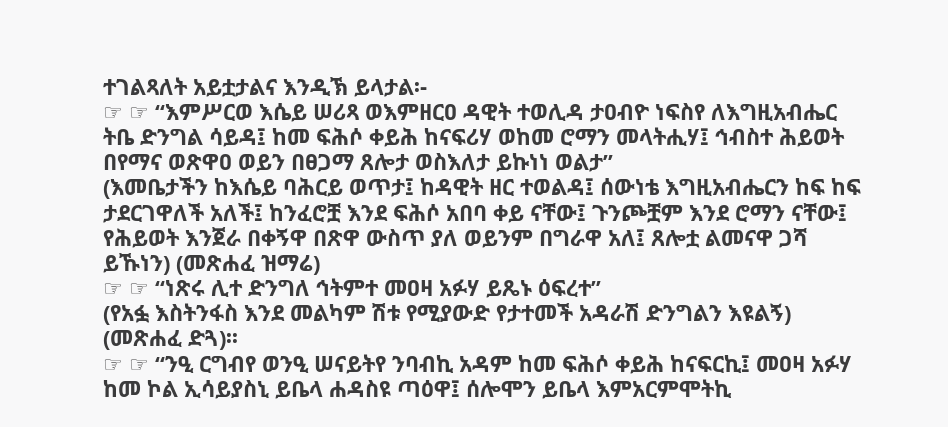ተገልጻለት አይቷታልና እንዲኽ ይላታል፡-
☞ ☞ “እምሥርወ እሴይ ሠሪጻ ወእምዘርዐ ዳዊት ተወሊዳ ታዐብዮ ነፍስየ ለእግዚአብሔር ትቤ ድንግል ሳይዳ፤ ከመ ፍሕሶ ቀይሕ ከናፍሪሃ ወከመ ሮማን መላትሒሃ፤ ኅብስተ ሕይወት በየማና ወጽዋዐ ወይን በፀጋማ ጸሎታ ወስእለታ ይኩነነ ወልታ”
(እመቤታችን ከእሴይ ባሕርይ ወጥታ፤ ከዳዊት ዘር ተወልዳ፤ ሰውነቴ እግዚአብሔርን ከፍ ከፍ ታደርገዋለች አለች፤ ከንፈሮቿ እንደ ፍሕሶ አበባ ቀይ ናቸው፤ ጉንጮቿም እንደ ሮማን ናቸው፤ የሕይወት እንጀራ በቀኝዋ በጽዋ ውስጥ ያለ ወይንም በግራዋ አለ፤ ጸሎቷ ልመናዋ ጋሻ ይኹነን) (መጽሐፈ ዝማሬ)
☞ ☞ “ነጽሩ ሊተ ድንግለ ኅትምተ መዐዛ አፉሃ ይጼኑ ዕፍረተ”
(የአፏ እስትንፋስ እንደ መልካም ሽቱ የሚያውድ የታተመች አዳራሽ ድንግልን እዩልኝ) (መጽሐፈ ድጓ)፡፡
☞ ☞ “ንዒ ርግብየ ወንዒ ሠናይትየ ንባብኪ አዳም ከመ ፍሕሶ ቀይሕ ከናፍርኪ፤ መዐዛ አፉሃ ከመ ኮል ኢሳይያስኒ ይቤላ ሐዳስዩ ጣዕዋ፤ ሰሎሞን ይቤላ እምአርምሞትኪ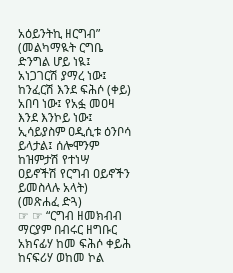አዕይንትኪ ዘርግብ”
(መልካማዪት ርግቤ ድንግል ሆይ ነዪ፤ አነጋገርሽ ያማረ ነው፤ ከንፈርሽ እንደ ፍሕሶ (ቀይ) አበባ ነው፤ የአፏ መዐዛ እንደ እንኮይ ነው፤ ኢሳይያስም ዐዲሲቱ ዕንቦሳ ይላታል፤ ሰሎሞንም ከዝምታሽ የተነሣ ዐይኖችሽ የርግብ ዐይኖችን ይመስላሉ አላት) (መጽሐፈ ድጓ)
☞ ☞ “ርግብ ዘመክብብ ማርያም በብሩር ዘግቡር አክናፊሃ ከመ ፍሕሶ ቀይሕ ከናፍሪሃ ወከመ ኮል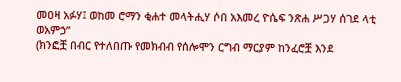መዐዛ አፉሃ፤ ወከመ ሮማን ቂሐተ መላትሒሃ ሶበ አእመረ ዮሴፍ ንጽሐ ሥጋሃ ሰገደ ላቲ ወአምኃ”
(ክንፎቿ በብር የተለበጡ የመክብብ የሰሎሞን ርግብ ማርያም ከንፈሮቿ እንደ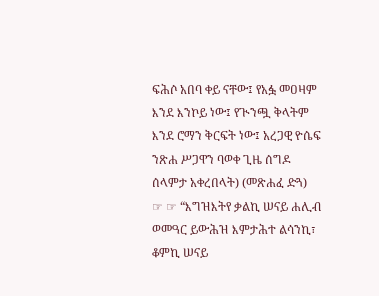ፍሕሶ አበባ ቀይ ናቸው፤ የአፏ መዐዛም እንደ እንኮይ ነው፤ የጒንጯ ቅላትም እንደ ሮማን ቅርፍት ነው፤ አረጋዊ ዮሴፍ ንጽሐ ሥጋዋን ባወቀ ጊዜ ሰግዶ ሰላምታ አቀረበላት) (መጽሐፈ ድጓ)
☞ ☞ “እግዝእትየ ቃልኪ ሠናይ ሐሊብ ወመዓር ይውሕዝ እምታሕተ ልሳንኪ፣ ቆምኪ ሠናይ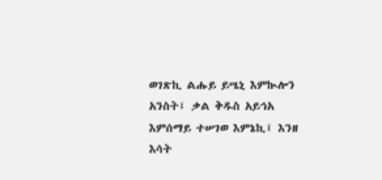ወገጽኪ ልሑይ ይሤኒ እምኲሎን አንስት፤ ቃል ቅዱስ አይኅአ እምሰማይ ተሠገወ እምኔኪ፤ እንዘ እሳት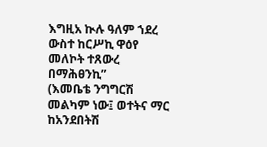እግዚአ ኲሉ ዓለም ኀደረ ውስተ ከርሥኪ ዋዕየ መለኮት ተጸውረ በማሕፀንኪ”
(እመቤቴ ንግግርሽ መልካም ነው፤ ወተትና ማር ከአንደበትሽ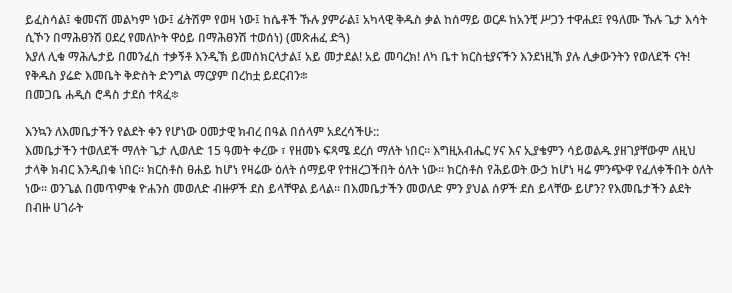ይፈስሳል፤ ቁመናሽ መልካም ነው፤ ፊትሽም የወዛ ነው፤ ከሴቶች ኹሉ ያምራል፤ አካላዊ ቅዱስ ቃል ከሰማይ ወርዶ ከአንቺ ሥጋን ተዋሐደ፤ የዓለሙ ኹሉ ጌታ እሳት ሲኾን በማሕፀንሽ ዐደረ የመለኮት ዋዕይ በማሕፀንሽ ተወሰነ) (መጽሐፈ ድጓ)
እያለ ሊቁ ማሕሌታይ በመንፈስ ተቃኝቶ እንዲኽ ይመሰክርላታል፤ አይ መታደል! አይ መባረክ! ለካ ቤተ ክርስቲያናችን እንደነዚኽ ያሉ ሊቃውንትን የወለደች ናት!
የቅዱስ ያሬድ እመቤት ቅድስት ድንግል ማርያም በረከቷ ይደርብን፨
በመጋቤ ሐዲስ ሮዳስ ታደሰ ተጻፈ፨

እንኳን ለእመቤታችን የልደት ቀን የሆነው ዐመታዊ ክብረ በዓል በሰላም አደረሳችሁ::
እመቤታችን ተወለደች ማለት ጌታ ሊወለድ 15 ዓመት ቀረው ፣ የዘመኑ ፍጻሜ ደረሰ ማለት ነበር። እግዚአብሔር ሃና እና ኢያቄምን ሳይወልዱ ያዘገያቸውም ለዚህ ታላቅ ክብር እንዲበቁ ነበር። ክርስቶስ ፀሐይ ከሆነ የዛሬው ዕለት ሰማይዋ የተዘረጋችበት ዕለት ነው። ክርስቶስ የሕይወት ውኃ ከሆነ ዛሬ ምንጭዋ የፈለቀችበት ዕለት ነው። ወንጌል በመጥምቁ ዮሐንስ መወለድ ብዙዎች ደስ ይላቸዋል ይላል። በእመቤታችን መወለድ ምን ያህል ሰዎች ደስ ይላቸው ይሆን? የእመቤታችን ልደት በብዙ ሀገራት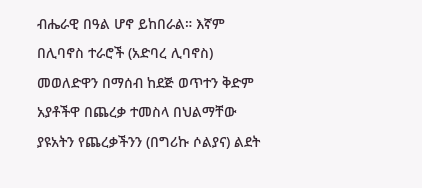ብሔራዊ በዓል ሆኖ ይከበራል። እኛም በሊባኖስ ተራሮች (አድባረ ሊባኖስ) መወለድዋን በማሰብ ከደጅ ወጥተን ቅድም አያቶችዋ በጨረቃ ተመስላ በህልማቸው ያዩአትን የጨረቃችንን (በግሪኩ ሶልያና) ልደት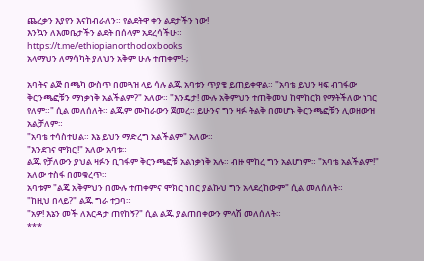ጨረቃን እያየን እናከብራለን። የልደትዋ ቀን ልደታችን ነው!
እንኳን ለእመቤታችን ልደት በሰላም አደረሳችሁ።
https://t.me/ethiopianorthodoxbooks
አላማህን ለማሳካት ያለህን አቅም ሁሉ ተጠቀም!-;

አባትና ልጅ በጫካ ውስጥ በመጓዝ ላይ ሳሉ ልጁ አባቱን ጥያቄ ይጠይቀዋል። "አባቴ ይህን ዛፍ ብገፋው ቅርንጫፎቹን ማነቃነቅ አልችልም?" አለው። "እንዴታ! ሙሉ አቅምህን ተጠቅመህ ከሞከርክ የማትችለው ነገር የለም።" ሲል መለሰለት። ልጁም ሙከራውን ጀመረ። ይሁንና ግን ዛፉ ትልቅ በመሆኑ ቅርንጫፎቹን ሊወዘውዝ አልቻለም።
"አባቴ ተሳስተሀል። እኔ ይህን ማድረግ አልችልም" አለው።
"እንደገና ሞክር!" አለው አባቱ።
ልጁ የቻለውን ያህል ዛፉን ቢገፋም ቅርንጫፎቹ አልነቃነቅ አሉ። ብዙ ሞከረ ግን አልሆነም። "አባቴ አልችልም!" አለው ተስፋ በመቁረጥ።
አባቱም "ልጄ አቅምህን በሙሉ ተጠቀምና ሞክር ነበር ያልኩህ ግን አላደረከውም" ሲል መለሰለት።
"ከዚህ በላይ?" ልጁ ግራ ተጋባ።
"አዎ! እኔን መች ለእርዳታ ጠየከኝ?" ሲል ልጁ ያልጠበቀውን ምላሽ መለሰለት።
***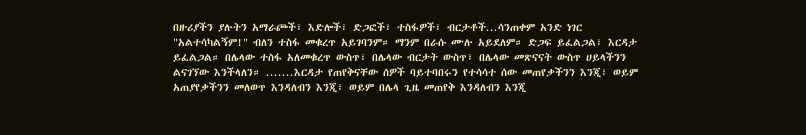በዙሪያችን ያሉትን አማራጮች፣ እድሎች፣ ድጋፎች፣ ተስፋዎች፣ ብርታቶች...ሳንጠቀም አንድ ነገር "አልተሳካልኝም!" ብለን ተስፋ መቁረጥ አይገባንም። ማንም በራሱ ሙሉ አይደለም። ድጋፍ ይፈልጋል፣ እርዳታ ይፈልጋል። በሌላው ተስፋ አለመቁረጥ ውስጥ፣ በሌላው ብርታት ውስጥ፣ በሌላው መጽናናት ውስጥ ሀይላችንን ልናገኘው እንችላለን። .......እርዳታ የጠየቅናቸው ሰዎች ባይተባበሩን የተሳሳተ ሰው መጠየቃችንን እንጂ፣ ወይም አጠያየቃችንን መለወጥ እንዳለብን እንጂ፣ ወይም በሌላ ጊዜ መጠየቅ እንዳለብን እንጂ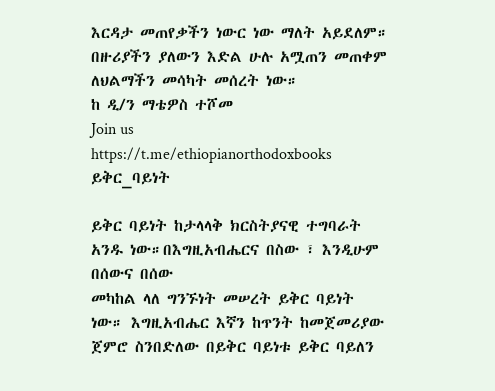እርዳታ መጠየቃችን ነውር ነው ማለት አይደለም። በዙሪያችን ያለውን እድል ሁሉ አሟጠን መጠቀም ለህልማችን መሳካት መሰረት ነው።
ከ ዲ/ን ማቴዎስ ተሾመ
Join us
https://t.me/ethiopianorthodoxbooks
ይቅር_ባይነት

ይቅር ባይነት ከታላላቅ ክርስትያናዊ ተግባራት አንዱ ነው።በእግዚአብሔርና በስው ፣ እንዲሁም በሰውና በሰው
መካከል ላለ ግንኙነት መሠረት ይቅር ባይነት ነው። እግዚአብሔር እኛን ከጥንት ከመጀመሪያው ጀምሮ ስንበድለው በይቅር ባይነቱ ይቅር ባይለን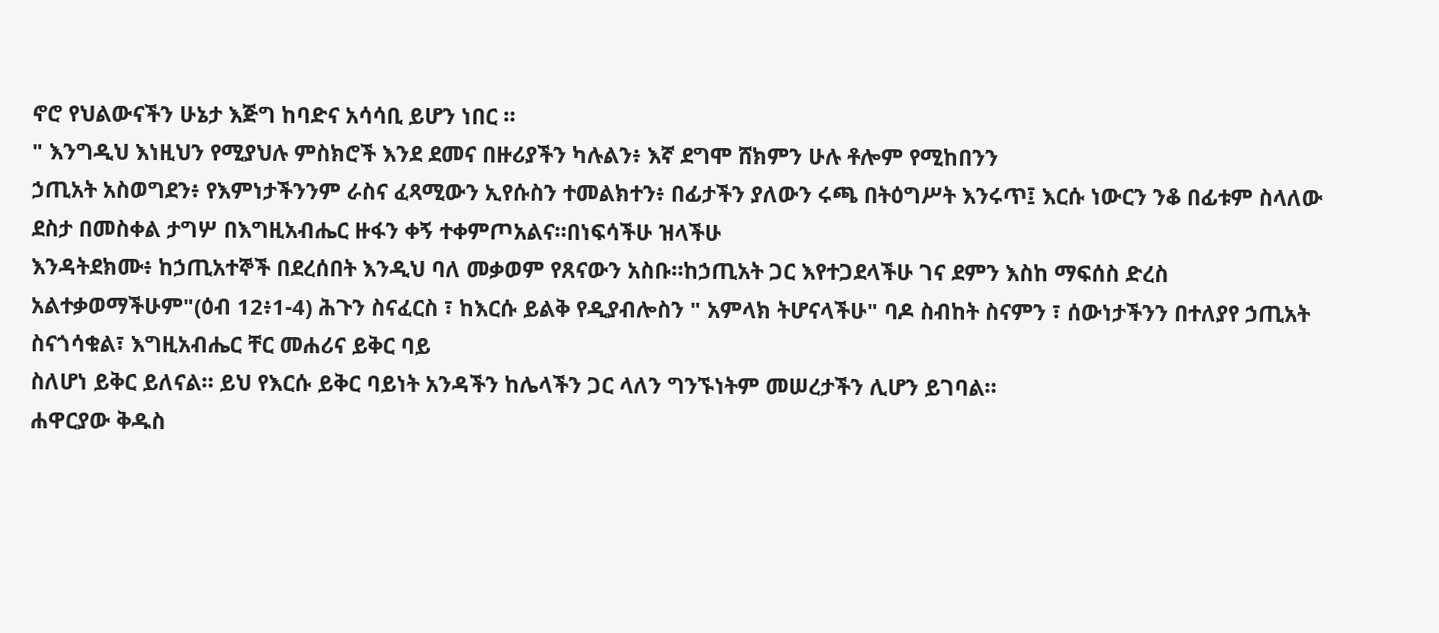ኖሮ የህልውናችን ሁኔታ እጅግ ከባድና አሳሳቢ ይሆን ነበር ።
" እንግዲህ እነዚህን የሚያህሉ ምስክሮች እንደ ደመና በዙሪያችን ካሉልን፥ እኛ ደግሞ ሸክምን ሁሉ ቶሎም የሚከበንን
ኃጢአት አስወግደን፥ የእምነታችንንም ራስና ፈጻሚውን ኢየሱስን ተመልክተን፥ በፊታችን ያለውን ሩጫ በትዕግሥት እንሩጥ፤ እርሱ ነውርን ንቆ በፊቱም ስላለው ደስታ በመስቀል ታግሦ በእግዚአብሔር ዙፋን ቀኝ ተቀምጦአልና።በነፍሳችሁ ዝላችሁ
እንዳትደክሙ፥ ከኃጢአተኞች በደረሰበት እንዲህ ባለ መቃወም የጸናውን አስቡ።ከኃጢአት ጋር እየተጋደላችሁ ገና ደምን እስከ ማፍሰስ ድረስ አልተቃወማችሁም"(ዕብ 12፥1-4) ሕጉን ስናፈርስ ፣ ከእርሱ ይልቅ የዲያብሎስን " አምላክ ትሆናላችሁ" ባዶ ስብከት ስናምን ፣ ሰውነታችንን በተለያየ ኃጢአት ስናጎሳቁል፣ እግዚአብሔር ቸር መሐሪና ይቅር ባይ
ስለሆነ ይቅር ይለናል። ይህ የእርሱ ይቅር ባይነት አንዳችን ከሌላችን ጋር ላለን ግንኙነትም መሠረታችን ሊሆን ይገባል።
ሐዋርያው ቅዱስ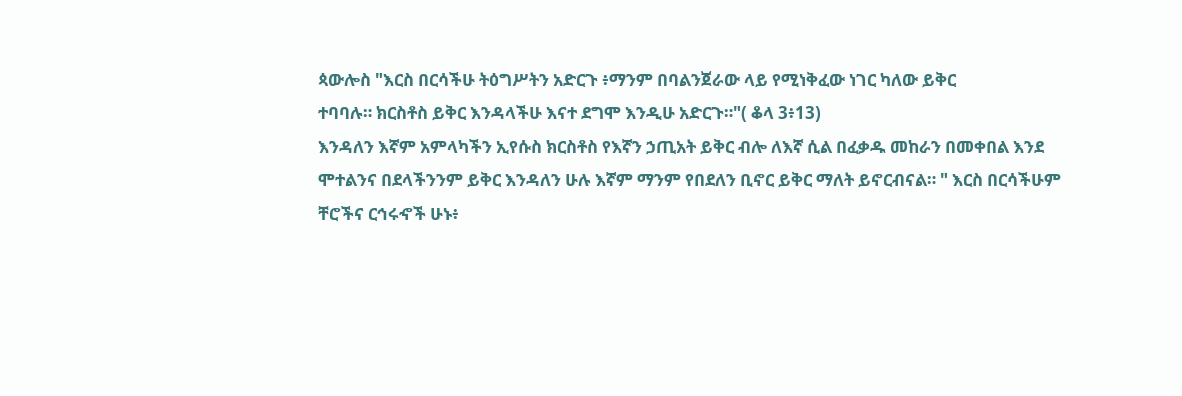ጳውሎስ "እርስ በርሳችሁ ትዕግሥትን አድርጉ ፥ማንም በባልንጀራው ላይ የሚነቅፈው ነገር ካለው ይቅር
ተባባሉ። ክርስቶስ ይቅር እንዳላችሁ እናተ ደግሞ እንዲሁ አድርጉ።"( ቆላ 3፥13)
እንዳለን እኛም አምላካችን ኢየሱስ ክርስቶስ የእኛን ኃጢአት ይቅር ብሎ ለእኛ ሲል በፈቃዱ መከራን በመቀበል እንደ
ሞተልንና በደላችንንም ይቅር እንዳለን ሁሉ እኛም ማንም የበደለን ቢኖር ይቅር ማለት ይኖርብናል። " እርስ በርሳችሁም
ቸሮችና ርኅሩኆች ሁኑ፥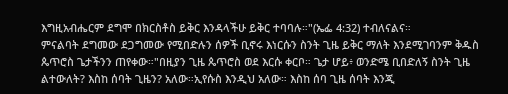እግዚአብሔርም ደግሞ በክርስቶስ ይቅር እንዳላችሁ ይቅር ተባባሉ።"(ኤፌ 4:32) ተብለናልና።
ምናልባት ደግመው ደጋግመው የሚበድሉን ሰዎች ቢኖሩ እነርሱን ስንት ጊዜ ይቅር ማለት እንደሚገባንም ቅዱስ ጴጥሮስ ጌታችንን ጠየቀው።"በዚያን ጊዜ ጴጥሮስ ወደ እርሱ ቀርቦ። ጌታ ሆይ፥ ወንድሜ ቢበድለኝ ስንት ጊዜ ልተውለት? እስከ ሰባት ጊዜን? አለው።ኢየሱስ እንዲህ አለው። እስከ ሰባ ጊዜ ሰባት እንጂ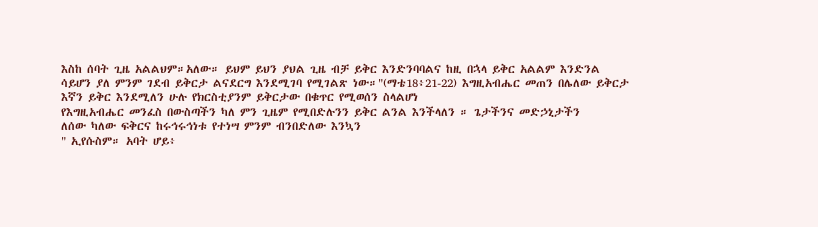እስከ ሰባት ጊዜ አልልህም።አለው። ይህም ይህን ያህል ጊዜ ብቻ ይቅር እንድንባባልና ከዚ በኋላ ይቅር አልልም እንድንል
ሳይሆን ያለ ምንም ገደብ ይቅርታ ልናደርግ እንደሚገባ የሚገልጽ ነው።"(ማቴ18፥21-22) እግዚአብሔር መጠን በሌለው ይቅርታ እኛን ይቅር እንደሚለን ሁሉ የክርስቲያንም ይቅርታው በቁጥር የሚወሰን ስላልሆነ
የእግዚአብሔር መንፈስ በውስጣችን ካለ ምን ጊዜም የሚበድሉንን ይቅር ልንል እንችላለን ። ጌታችንና መድኃኒታችን
ለሰው ካለው ፍቅርና ከሩኅሩኅነቱ የተነሣ ምንም ብንበድለው እንኳን
" ኢየሱስም። አባት ሆይ፥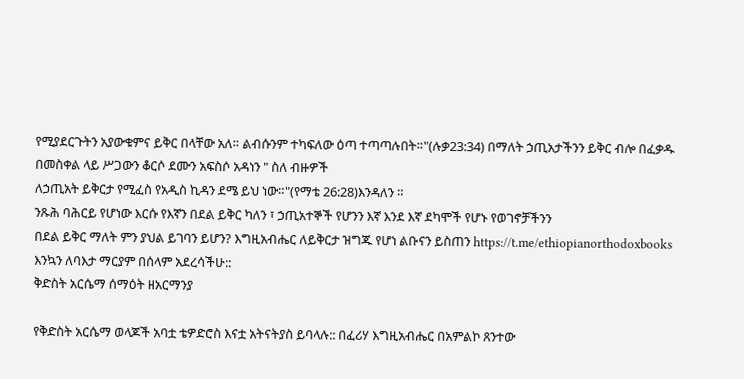የሚያደርጉትን አያውቁምና ይቅር በላቸው አለ። ልብሱንም ተካፍለው ዕጣ ተጣጣሉበት።"(ሉቃ23:34) በማለት ኃጢአታችንን ይቅር ብሎ በፈቃዱ በመስቀል ላይ ሥጋውን ቆርሶ ደሙን አፍስሶ አዳነን " ስለ ብዙዎች
ለኃጢአት ይቅርታ የሚፈስ የአዲስ ኪዳን ደሜ ይህ ነው።"(የማቴ 26:28)እንዳለን ።
ንጹሕ ባሕርይ የሆነው እርሱ የእኛን በደል ይቅር ካለን ፣ ኃጢአተኞች የሆንን እኛ እንደ እኛ ደካሞች የሆኑ የወገኖቻችንን
በደል ይቅር ማለት ምን ያህል ይገባን ይሆን? እግዚአብሔር ለይቅርታ ዝግጁ የሆነ ልቡናን ይስጠን https://t.me/ethiopianorthodoxbooks
እንኳን ለባእታ ማርያም በሰላም አደረሳችሁ::
ቅድስት አርሴማ ሰማዕት ዘአርማንያ

የቅድስት አርሴማ ወላጆች አባቷ ቴዎድሮስ እናቷ አትናትያስ ይባላሉ:: በፈሪሃ እግዚአብሔር በአምልኮ ጸንተው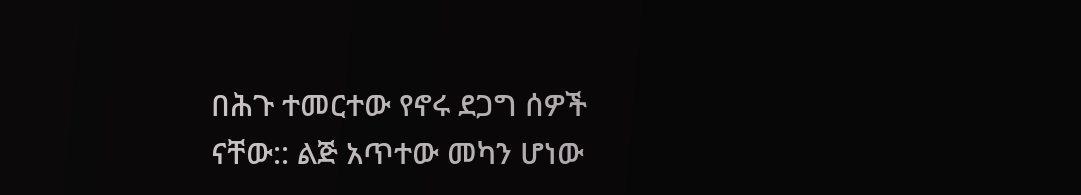በሕጉ ተመርተው የኖሩ ደጋግ ሰዎች ናቸው:: ልጅ አጥተው መካን ሆነው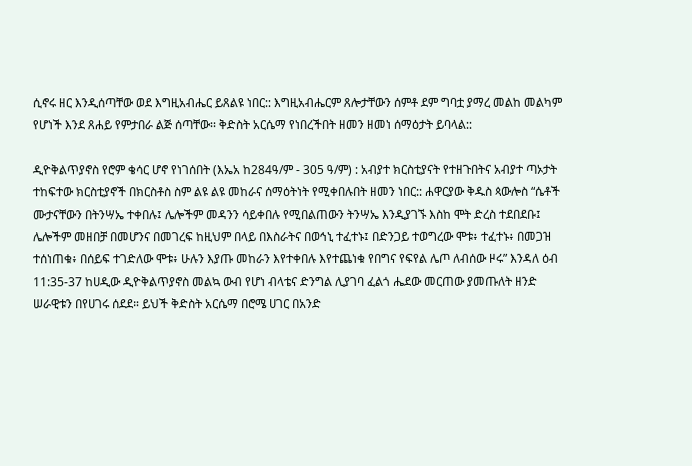ሲኖሩ ዘር እንዲሰጣቸው ወደ እግዚአብሔር ይጸልዩ ነበር:: እግዚአብሔርም ጸሎታቸውን ሰምቶ ደም ግባቷ ያማረ መልከ መልካም የሆነች እንደ ጸሐይ የምታበራ ልጅ ሰጣቸው፡፡ ቅድስት አርሴማ የነበረችበት ዘመን ዘመነ ሰማዕታት ይባላል::

ዲዮቅልጥያኖስ የሮም ቄሳር ሆኖ የነገሰበት (እኤአ ከ284ዓ/ም - 305 ዓ/ም) : አብያተ ክርስቲያናት የተዘጉበትና አብያተ ጣኦታት ተከፍተው ክርስቲያኖች በክርስቶስ ስም ልዩ ልዩ መከራና ሰማዕትነት የሚቀበሉበት ዘመን ነበር:: ሐዋርያው ቅዱስ ጳውሎስ “ሴቶች ሙታናቸውን በትንሣኤ ተቀበሉ፤ ሌሎችም መዳንን ሳይቀበሉ የሚበልጠውን ትንሣኤ እንዲያገኙ እስከ ሞት ድረስ ተደበደቡ፤ ሌሎችም መዘበቻ በመሆንና በመገረፍ ከዚህም በላይ በእስራትና በወኅኒ ተፈተኑ፤ በድንጋይ ተወግረው ሞቱ፥ ተፈተኑ፥ በመጋዝ ተሰነጠቁ፥ በሰይፍ ተገድለው ሞቱ፥ ሁሉን እያጡ መከራን እየተቀበሉ እየተጨነቁ የበግና የፍየል ሌጦ ለብሰው ዞሩ” እንዳለ ዕብ 11:35-37 ከሀዲው ዲዮቅልጥያኖስ መልኳ ውብ የሆነ ብላቴና ድንግል ሊያገባ ፈልጎ ሔደው መርጠው ያመጡለት ዘንድ ሠራዊቱን በየሀገሩ ሰደደ። ይህች ቅድስት አርሴማ በሮሜ ሀገር በአንድ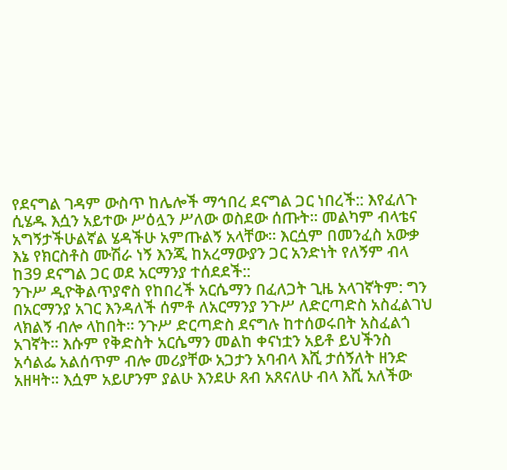የደናግል ገዳም ውስጥ ከሌሎች ማኅበረ ደናግል ጋር ነበረች:: እየፈለጉ ሲሄዱ እሷን አይተው ሥዕሏን ሥለው ወስደው ሰጡት። መልካም ብላቴና አግኝታችሁልኛል ሄዳችሁ አምጡልኝ አላቸው። እርሷም በመንፈስ አውቃ እኔ የክርስቶስ ሙሽራ ነኝ እንጂ ከአረማውያን ጋር አንድነት የለኝም ብላ ከ39 ደናግል ጋር ወደ አርማንያ ተሰደደች::
ንጉሥ ዲዮቅልጥያኖስ የከበረች አርሴማን በፈለጋት ጊዜ አላገኛትም: ግን በአርማንያ አገር እንዳለች ሰምቶ ለአርማንያ ንጉሥ ለድርጣድስ አስፈልገህ ላክልኝ ብሎ ላከበት። ንጉሥ ድርጣድስ ደናግሉ ከተሰወሩበት አስፈልጎ አገኛት። እሱም የቅድስት አርሴማን መልከ ቀናነቷን አይቶ ይህችንስ አሳልፌ አልሰጥም ብሎ መሪያቸው አጋታን አባብላ እሺ ታሰኝለት ዘንድ አዘዛት። እሷም አይሆንም ያልሁ እንደሁ ጸብ አጸናለሁ ብላ እሺ አለችው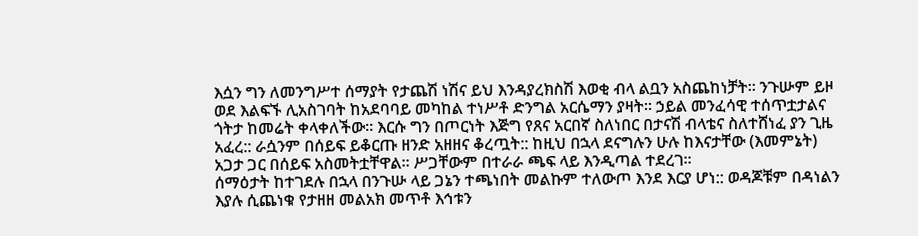እሷን ግን ለመንግሥተ ሰማያት የታጨሽ ነሽና ይህ እንዳያረክስሽ እወቂ ብላ ልቧን አስጨከነቻት። ንጉሡም ይዞ ወደ እልፍኙ ሊአስገባት ከአደባባይ መካከል ተነሥቶ ድንግል አርሴማን ያዛት። ኃይል መንፈሳዊ ተሰጥቷታልና ጎትታ ከመሬት ቀላቀለችው። እርሱ ግን በጦርነት እጅግ የጸና አርበኛ ስለነበር በታናሽ ብላቴና ስለተሸነፈ ያን ጊዜ አፈረ:: ራሷንም በሰይፍ ይቆርጡ ዘንድ አዘዘና ቆረጧት:: ከዚህ በኋላ ደናግሉን ሁሉ ከእናታቸው (እመምኔት) አጋታ ጋር በሰይፍ አስመትቷቸዋል። ሥጋቸውም በተራራ ጫፍ ላይ እንዲጣል ተደረገ፡፡
ሰማዕታት ከተገደሉ በኋላ በንጉሡ ላይ ጋኔን ተጫነበት መልኩም ተለውጦ እንደ እርያ ሆነ:: ወዳጆቹም በዳነልን እያሉ ሲጨነቁ የታዘዘ መልአክ መጥቶ እኅቱን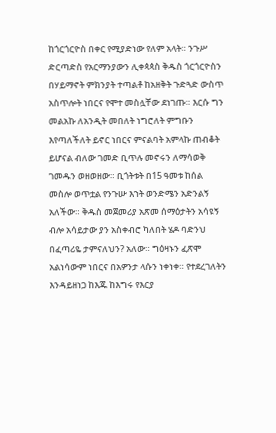ከጎርጎርዮስ በቀር የሚያድነው የለም አላት። ንጉሥ ድርጣድስ የአርማንያውን ሊቀጳጳስ ቅዱስ ጎርጎርዮስን በሃይማኖት ምክንያት ተጣልቶ ከአዘቅት ጉድጓድ ውስጥ አስጥሎት ነበርና የሞተ መስሏቸው ደነገጡ። እርሱ ግን መልአኩ ለአንዲት መበለት ነግሮለት ምግቡን እየጣለችለት ይኖር ነበርና ምናልባት አምላኩ ጠብቆት ይሆናል ብለው ገመድ ቢጥሉ መኖሩን ለማሳወቅ ገመዱን ወዘወዘው። ቢጎትቱት በ15 ዓመቱ ከሰል መስሎ ወጥቷል የንጉሡ እኀት ወንድሜን አድንልኝ አለችው። ቅዱስ መጀመሪያ አጽመ ሰማዕታትን አሳዩኝ ብሎ አሳይታው ያን አስቀብሮ ካለበት ሄዶ ባድንህ በፈጣሪዬ ታምናለህን? አለው። ግዕዛኑን ፈጽሞ አልነሳውም ነበርና በአዎንታ ላሱን ነቀነቀ። የተደረገለትን እንዳይዘነጋ ከእጁ ከእግሩ የእርያ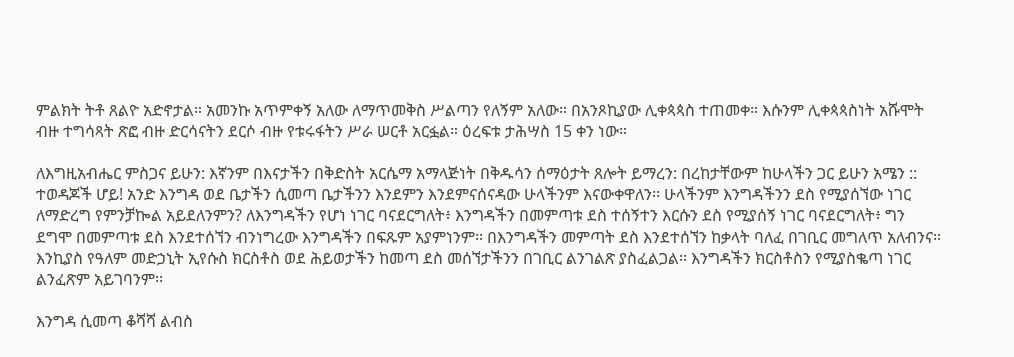ምልክት ትቶ ጸልዮ አድኖታል። አመንኩ አጥምቀኝ አለው ለማጥመቅስ ሥልጣን የለኝም አለው። በአንጾኪያው ሊቀጳጳስ ተጠመቀ። እሱንም ሊቀጳጳስነት አሹሞት ብዙ ተግሳጻት ጽፎ ብዙ ድርሳናትን ደርሶ ብዙ የቱሩፋትን ሥራ ሠርቶ አርፏል። ዕረፍቱ ታሕሣስ 15 ቀን ነው።

ለእግዚአብሔር ምስጋና ይሁን: እኛንም በእናታችን በቅድስት አርሴማ አማላጅነት በቅዱሳን ሰማዕታት ጸሎት ይማረን: በረከታቸውም ከሁላችን ጋር ይሁን አሜን ::
ተወዳጆች ሆይ! አንድ እንግዳ ወደ ቤታችን ሲመጣ ቤታችንን እንደምን እንደምናሰናዳው ሁላችንም እናውቀዋለን፡፡ ሁላችንም እንግዳችንን ደስ የሚያሰኘው ነገር ለማድረግ የምንቻኰል አይደለንምን? ለእንግዳችን የሆነ ነገር ባናደርግለት፥ እንግዳችን በመምጣቱ ደስ ተሰኝተን እርሱን ደስ የሚያሰኝ ነገር ባናደርግለት፥ ግን ደግሞ በመምጣቱ ደስ እንደተሰኘን ብንነግረው እንግዳችን በፍጹም አያምነንም፡፡ በእንግዳችን መምጣት ደስ እንደተሰኘን ከቃላት ባለፈ በገቢር መግለጥ አለብንና፡፡ እንኪያስ የዓለም መድኃኒት ኢየሱስ ክርስቶስ ወደ ሕይወታችን ከመጣ ደስ መሰኘታችንን በገቢር ልንገልጽ ያስፈልጋል፡፡ እንግዳችን ክርስቶስን የሚያስቈጣ ነገር ልንፈጽም አይገባንም፡፡

እንግዳ ሲመጣ ቆሻሻ ልብስ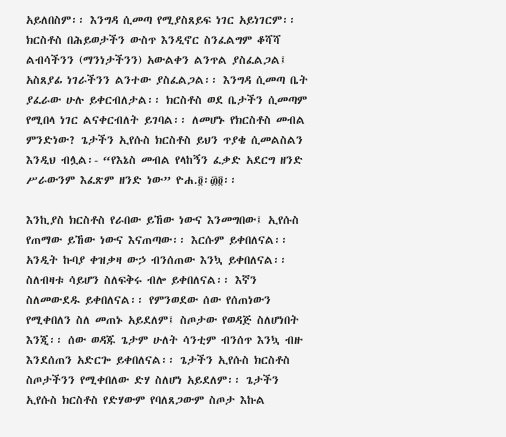አይለበስም፡፡ እንግዳ ሲመጣ የሚያስጸይፍ ነገር አይነገርም፡፡ ክርስቶስ በሕይወታችን ውስጥ እንዲኖር ስንፈልግም ቆሻሻ ልብሳችንን (ማንነታችንን) አውልቀን ልንጥል ያስፈልጋል፤ አስጸያፊ ነገራችንን ልንተው ያስፈልጋል፡፡ እንግዳ ሲመጣ ቤት ያፈራው ሁሉ ይቀርብለታል፡፡ ክርስቶስ ወደ ቤታችን ሲመጣም የሚበላ ነገር ልናቀርብለት ይገባል፡፡ ለመሆኑ የክርስቶስ መብል ምንድነው? ጌታችን ኢየሱስ ክርስቶስ ይህን ጥያቄ ሲመልስልን እንዲህ ብሏል፡- “የእኔስ መብል የላከኝን ፈቃድ አደርግ ዘንድ ሥራውንም እፈጽም ዘንድ ነው” ዮሐ.፬፡፴፬፡፡

እንኪያስ ክርስቶስ የራበው ይኸው ነውና እንመግበው፤ ኢየሱስ የጠማው ይኸው ነውና እናጠጣው፡፡ እርሱም ይቀበለናል፡፡ አንዲት ኩባያ ቀዝቃዛ ውኃ ብንሰጠው እንኳ ይቀበለናል፡፡ ስለብዛቱ ሳይሆን ስለፍቅሩ ብሎ ይቀበለናል፡፡ እኛን ስለመውደዱ ይቀበለናል፡፡ የምንወደው ሰው የሰጠነውን የሚቀበለን ስለ መጠኑ አይደለም፤ ስጦታው የወዳጅ ስለሆነበት እንጂ፡፡ ሰው ወዳጁ ጌታም ሁለት ሳንቲም ብንሰጥ እንኳ ብዙ እንደሰጠን አድርጐ ይቀበለናል፡፡ ጌታችን ኢየሱስ ክርስቶስ ስጦታችንን የሚቀበለው ድሃ ስለሆነ አይደለም፡፡ ጌታችን ኢየሱስ ክርስቶስ የድሃውም የባለጸጋውም ስጦታ እኩል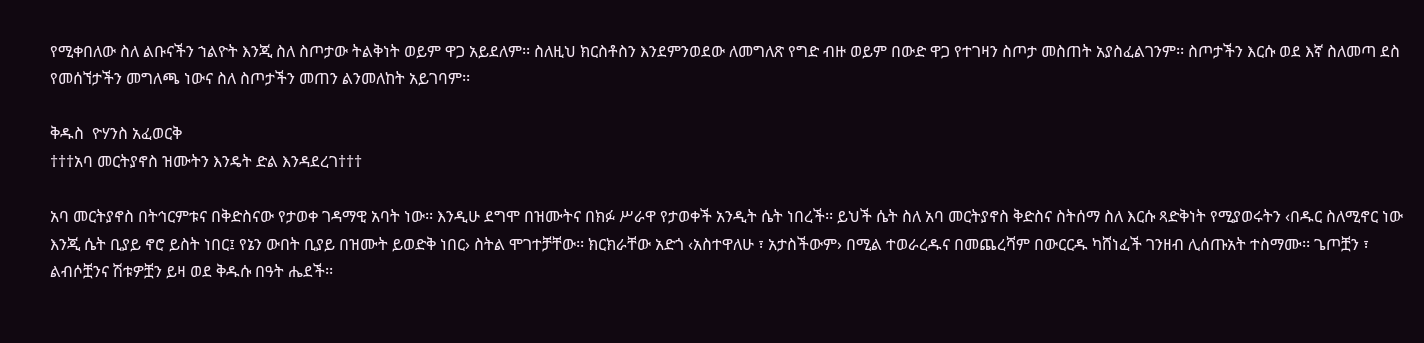የሚቀበለው ስለ ልቡናችን ኀልዮት እንጂ ስለ ስጦታው ትልቅነት ወይም ዋጋ አይደለም፡፡ ስለዚህ ክርስቶስን እንደምንወደው ለመግለጽ የግድ ብዙ ወይም በውድ ዋጋ የተገዛን ስጦታ መስጠት አያስፈልገንም፡፡ ስጦታችን እርሱ ወደ እኛ ስለመጣ ደስ የመሰኘታችን መግለጫ ነውና ስለ ስጦታችን መጠን ልንመለከት አይገባም፡፡

ቅዱስ  ዮሃንስ አፈወርቅ
†††አባ መርትያኖስ ዝሙትን እንዴት ድል እንዳደረገ†††

አባ መርትያኖስ በትኅርምቱና በቅድስናው የታወቀ ገዳማዊ አባት ነው፡፡ እንዲሁ ደግሞ በዝሙትና በክፉ ሥራዋ የታወቀች አንዲት ሴት ነበረች፡፡ ይህች ሴት ስለ አባ መርትያኖስ ቅድስና ስትሰማ ስለ እርሱ ጻድቅነት የሚያወሩትን ‹በዱር ስለሚኖር ነው እንጂ ሴት ቢያይ ኖሮ ይስት ነበር፤ የኔን ውበት ቢያይ በዝሙት ይወድቅ ነበር› ስትል ሞገተቻቸው፡፡ ክርክራቸው አድጎ ‹አስተዋለሁ ፣ አታስችውም› በሚል ተወራረዱና በመጨረሻም በውርርዱ ካሸነፈች ገንዘብ ሊሰጡአት ተስማሙ፡፡ ጌጦቿን ፣ ልብሶቿንና ሽቱዎቿን ይዛ ወደ ቅዱሱ በዓት ሔደች፡፡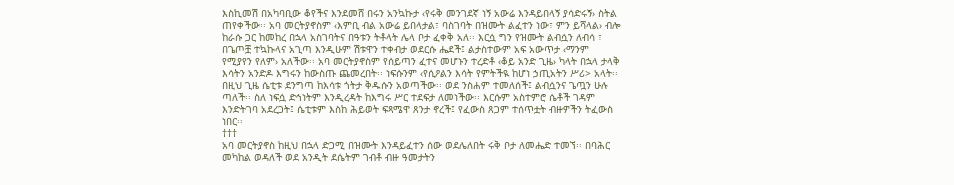እስኪመሽ በአካባቢው ቆየችና እንደመሸ በሩን አንኳኩታ ‹የሩቅ መንገደኛ ነኝ አውሬ እንዳይበላኝ ያሳድሩኝ› ስትል ጠየቀችው፡፡ አባ መርትያኖስም ‹እምቢ ብል አውሬ ይበላታል፣ ባስገባት በዝሙት ልፈተን ነው፣ ምን ይሻላል› ብሎ ከራሱ ጋር ከመከረ በኋላ አስገባትና በዓቱን ትቶላት ሌላ ቦታ ፈቀቅ አለ፡፡ እርሷ ግን የዝሙት ልብሷን ለብሳ ፣ በጌጦቿ ተኳኩላና አጊጣ እንዲሁም ሽቱዋን ተቀብታ ወደርሱ ሔደች፤ ልታስተውም አፍ አውጥታ ‹ማንም የሚያየን የለም› አለችው፡፡ አባ መርትያኖስም የሰይጣን ፈተና መሆኑን ተረድቶ ‹ቆይ አንድ ጊዜ› ካላት በኋላ ታላቅ እሳትን አንድዶ እግሩን ከውስጡ ጨመረበት፡፡ ነፍሱንም ‹የሲዖልን እሳት የምትችዪ ከሆነ ኃጢአትን ሥሪ> አላት፡፡ በዚህ ጊዜ ሴቲቱ ደንግጣ ከእሳቱ ጎትታ ቅዱሱን አወጣችው፡፡ ወደ ንስሐም ተመለሰች፤ ልብሷንና ጌጧን ሁሉ ጣለች፡፡ ስለ ነፍሷ ድኅነትም እንዲረዳት ከእግሩ ሥር ተደፍታ ለመነችው፡፡ እርሱም አስተምሮ ሴቶች ገዳም እንድትገባ አደረጋት፤ ሴቲቱም እስከ ሕይወት ፍጻሜዋ ጸንታ ኖረች፤ የፈውስ ጸጋም ተሰጥቷት ብዙዎችን ትፈውስ ነበር፡፡
†††
አባ መርትያኖስ ከዚህ በኋላ ድጋሚ በዝሙት እንዳይፈተን ሰው ወደሌለበት ሩቅ ቦታ ለመሔድ ተመኘ፡፡ በባሕር መካከል ወዳለች ወደ አንዲት ደሴትም ገብቶ ብዙ ዓመታትን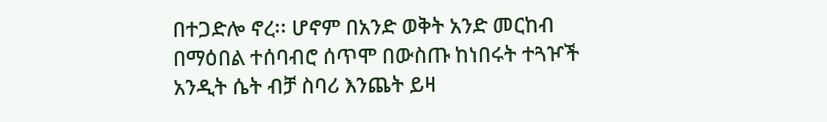በተጋድሎ ኖረ፡፡ ሆኖም በአንድ ወቅት አንድ መርከብ በማዕበል ተሰባብሮ ሰጥሞ በውስጡ ከነበሩት ተጓዦች አንዲት ሴት ብቻ ስባሪ እንጨት ይዛ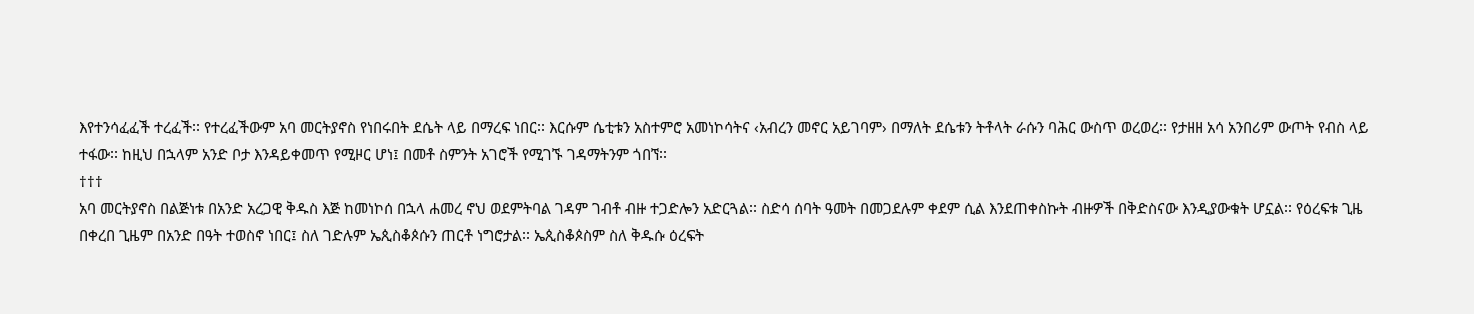እየተንሳፈፈች ተረፈች፡፡ የተረፈችውም አባ መርትያኖስ የነበሩበት ደሴት ላይ በማረፍ ነበር፡፡ እርሱም ሴቲቱን አስተምሮ አመነኮሳትና ‹አብረን መኖር አይገባም› በማለት ደሴቱን ትቶላት ራሱን ባሕር ውስጥ ወረወረ፡፡ የታዘዘ አሳ አንበሪም ውጦት የብስ ላይ ተፋው፡፡ ከዚህ በኋላም አንድ ቦታ እንዳይቀመጥ የሚዞር ሆነ፤ በመቶ ስምንት አገሮች የሚገኙ ገዳማትንም ጎበኘ፡፡
†††
አባ መርትያኖስ በልጅነቱ በአንድ አረጋዊ ቅዱስ እጅ ከመነኮሰ በኋላ ሐመረ ኖህ ወደምትባል ገዳም ገብቶ ብዙ ተጋድሎን አድርጓል፡፡ ስድሳ ሰባት ዓመት በመጋደሉም ቀደም ሲል እንደጠቀስኩት ብዙዎች በቅድስናው እንዲያውቁት ሆኗል፡፡ የዕረፍቱ ጊዜ በቀረበ ጊዜም በአንድ በዓት ተወስኖ ነበር፤ ስለ ገድሉም ኤጲስቆጶሱን ጠርቶ ነግሮታል፡፡ ኤጲስቆጶስም ስለ ቅዱሱ ዕረፍት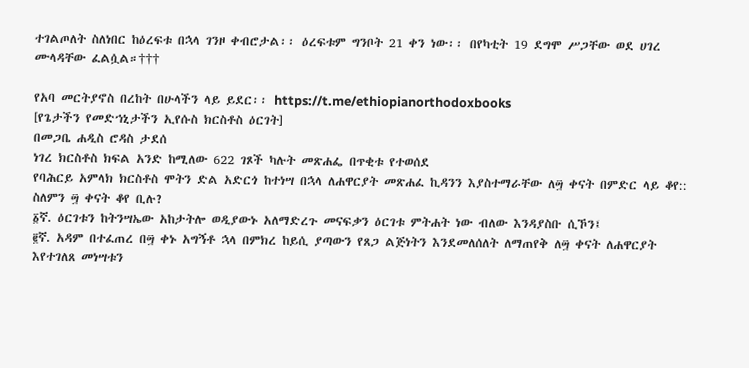ተገልጦለት ስለነበር ከዕረፍቱ በኋላ ገንዞ ቀብሮታል፡፡ ዕረፍቱም ግንቦት 21 ቀን ነው፡፡ በየካቲት 19 ደግሞ ሥጋቸው ወደ ሀገረ ሙላዳቸው ፈልሷል።†††

የአባ መርትያኖስ በረከት በሁላችን ላይ ይደር፡፡ https://t.me/ethiopianorthodoxbooks
[የጌታችን የመድኀኒታችን ኢየሱስ ክርስቶስ ዕርገት]
በመጋቤ ሐዲስ ሮዳስ ታደሰ
ነገረ ክርስቶስ ክፍል አንድ ከሚለው 622 ገጾች ካሉት መጽሐፌ በጥቂቱ የተወሰደ
የባሕርይ አምላክ ክርስቶስ ሞትን ድል አድርጎ ከተነሣ በኋላ ለሐዋርያት መጽሐፈ ኪዳንን እያስተማራቸው ለ፵ ቀናት በምድር ላይ ቆየ:: ስለምን ፵ ቀናት ቆየ ቢሉ?
፩ኛ. ዕርገቱን ከትንሣኤው አከታትሎ ወዲያውኑ አለማድረጉ መናፍቃን ዕርገቱ ምትሐት ነው ብለው እንዳያስቡ ሲኾን፤
፪ኛ. አዳም በተፈጠረ በ፵ ቀኑ አግኝቶ ኋላ በምክረ ከይሲ ያጣውን የጸጋ ልጅነትን እንደመለሰለት ለማጠየቅ ለ፵ ቀናት ለሐዋርያት እየተገለጸ መነሣቱን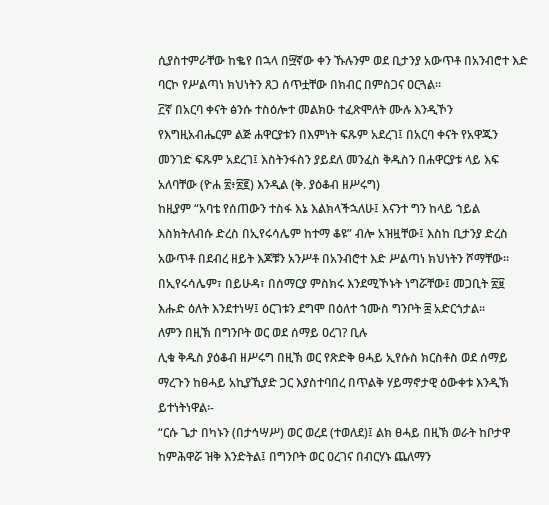ሲያስተምራቸው ከቈየ በኋላ በ፵ኛው ቀን ኹሉንም ወደ ቢታንያ አውጥቶ በአንብሮተ እድ ባርኮ የሥልጣነ ክህነትን ጸጋ ሰጥቷቸው በክብር በምስጋና ዐርጓል፡፡
፫ኛ በአርባ ቀናት ፅንሱ ተስዕሎተ መልክዑ ተፈጽሞለት ሙሉ እንዲኾን የእግዚአብሔርም ልጅ ሐዋርያቱን በእምነት ፍጹም አደረገ፤ በአርባ ቀናት የአዋጁን መንገድ ፍጹም አደረገ፤ እስትንፋስን ያይደለ መንፈስ ቅዱስን በሐዋርያቱ ላይ እፍ አለባቸው (ዮሐ ፳፥፳፪) እንዲል (ቅ. ያዕቆብ ዘሥሩግ)
ከዚያም “አባቴ የሰጠውን ተስፋ እኔ እልክላችኋለሁ፤ እናንተ ግን ከላይ ኀይል እስክትለብሱ ድረስ በኢየሩሳሌም ከተማ ቆዩ” ብሎ አዝዟቸው፤ እስከ ቢታንያ ድረስ አውጥቶ በደብረ ዘይት እጆቹን አንሥቶ በአንብሮተ እድ ሥልጣነ ክህነትን ሾማቸው፡፡ በኢየሩሳሌም፣ በይሁዳ፣ በሰማርያ ምስክሩ እንደሚኾኑት ነግሯቸው፤ መጋቢት ፳፱ እሑድ ዕለት እንደተነሣ፤ ዕርገቱን ደግሞ በዕለተ ኀሙስ ግንቦት ፰ አድርጎታል፡፡
ለምን በዚኽ በግንቦት ወር ወደ ሰማይ ዐረገ? ቢሉ
ሊቁ ቅዱስ ያዕቆብ ዘሥሩግ በዚኽ ወር የጽድቅ ፀሓይ ኢየሱስ ክርስቶስ ወደ ሰማይ ማረጉን ከፀሓይ አኪያኺያድ ጋር እያስተባበረ በጥልቅ ሃይማኖታዊ ዕውቀቱ እንዲኽ ይተነትነዋል፡-
“ርሱ ጌታ በካኑን (በታኅሣሥ) ወር ወረደ (ተወለደ)፤ ልክ ፀሓይ በዚኽ ወራት ከቦታዋ ከምሕዋሯ ዝቅ እንድትል፤ በግንቦት ወር ዐረገና በብርሃኑ ጨለማን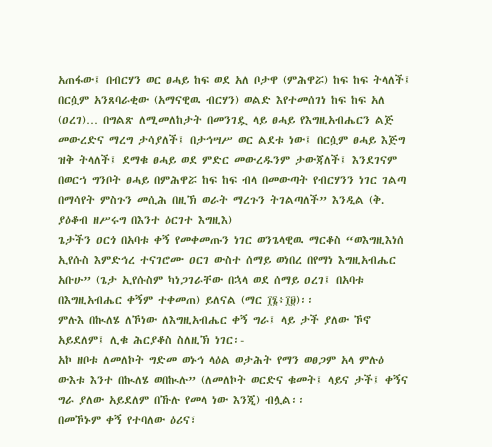አጠፋው፤ በብርሃን ወር ፀሓይ ከፍ ወደ አለ ቦታዋ (ምሕዋሯ) ከፍ ከፍ ትላለች፤ በርሷም አንጸባራቂው (አማናዊዉ ብርሃን) ወልድ እየተመሰገነ ከፍ ከፍ አለ (ዐረገ)… በግልጽ ለሚመለከታት በመንገዷ ላይ ፀሓይ የእግዚአብሔርን ልጅ መውረድና ማረግ ታሳያለች፤ በታኅሣሥ ወር ልደቱ ነው፤ በርሷም ፀሓይ እጅግ ዝቅ ትላለች፤ ደማቁ ፀሓይ ወደ ምድር መውረዱንም ታውጃለች፤ እንደገናም በወርኀ ግንቦት ፀሓይ በምሕዋሯ ከፍ ከፍ ብላ በመውጣት የብርሃንን ነገር ገልጣ በማሳየት ምስጉን መሲሕ በዚኽ ወራት ማረጉን ትገልጣለች” እንዲል (ቅ. ያዕቆብ ዘሥሩግ በእንተ ዕርገተ እግዚእ)
ጌታችን ዐርጎ በአባቱ ቀኝ የመቀመጡን ነገር ወንጌላዊዉ ማርቆስ “ወእግዚእነሰ ኢየሱስ እምድኅረ ተናገሮሙ ዐርገ ውስተ ሰማይ ወነበረ በየማነ እግዚአብሔር አቡሁ” (ጌታ ኢየሱስም ካነጋገራቸው በኋላ ወደ ሰማይ ዐረገ፤ በአባቱ በእግዚአብሔር ቀኝም ተቀመጠ) ይለናል (ማር ፲፮፥፲፱)፡፡
ምሉእ በኲለሄ ለኾነው ለእግዚአብሔር ቀኝ ግራ፤ ላይ ታች ያለው ኾኖ አይደለም፤ ሊቁ ሕርያቆስ ስለዚኽ ነገር፡-
አኮ ዘቦቱ ለመለኮት ግድመ ወኑኅ ላዕል ወታሕት የማን ወፀጋም አላ ምሉዕ ውእቱ እንተ በኲለሄ ወበኲሉ” (ለመለኮት ወርድና ቁመት፤ ላይና ታች፤ ቀኝና ግራ ያለው አይደለም በኹሉ የመላ ነው እንጂ) ብሏል፡፡
በመኾኑም ቀኝ የተባለው ዕሪና፣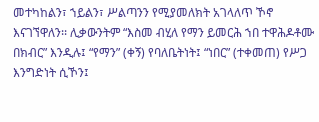መተካከልን፣ ኀይልን፣ ሥልጣንን የሚያመለክት አገላለጥ ኾኖ እናገኘዋለን፡፡ ሊቃውንትም “እስመ ብሂለ የማን ይመርሕ ኀበ ተዋሕዶቶሙ በክብር” እንዲሉ፤ “የማን” (ቀኝ) የባለቤትነት፤ “ነበር” (ተቀመጠ) የሥጋ እንግድነት ሲኾን፤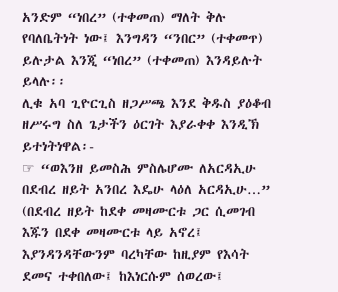አንድም “ነበረ” (ተቀመጠ) ማለት ቅሉ የባለቤትነት ነው፤ እንግዳን “ንበር” (ተቀመጥ) ይሉታል እንጂ “ነበረ” (ተቀመጠ) እንዳይሉት ይላሉ፡፡
ሊቁ አባ ጊዮርጊስ ዘጋሥጫ እንደ ቅዱስ ያዕቆብ ዘሥሩግ ስለ ጌታችን ዕርገት እያራቀቀ እንዲኽ ይተነትነዋል፡-
☞ “ወእንዘ ይመስሕ ምስሌሆሙ ለአርዳኢሁ በደብረ ዘይት አንበረ እዴሁ ላዕለ አርዳኢሁ…” (በደብረ ዘይት ከደቀ መዛሙርቱ ጋር ሲመገብ እጁን በደቀ መዛሙርቱ ላይ አኖረ፤ እያንዳንዳቸውንም ባረካቸው ከዚያም የእሳት ደመና ተቀበለው፤ ከእነርሱም ሰወረው፤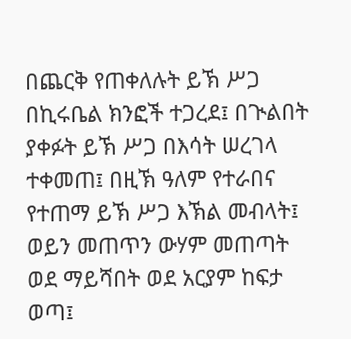በጨርቅ የጠቀለሉት ይኽ ሥጋ በኪሩቤል ክንፎች ተጋረደ፤ በጒልበት ያቀፉት ይኽ ሥጋ በእሳት ሠረገላ ተቀመጠ፤ በዚኽ ዓለም የተራበና የተጠማ ይኽ ሥጋ እኽል መብላት፤ ወይን መጠጥን ውሃም መጠጣት ወደ ማይሻበት ወደ አርያም ከፍታ ወጣ፤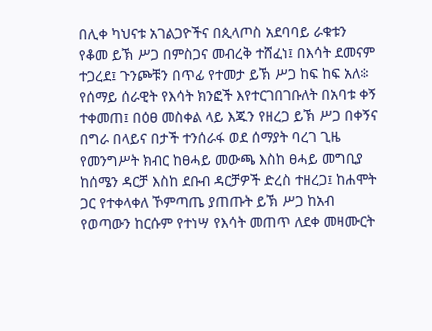በሊቀ ካህናቱ አገልጋዮችና በጲላጦስ አደባባይ ራቁቱን የቆመ ይኽ ሥጋ በምስጋና መብረቅ ተሸፈነ፤ በእሳት ደመናም ተጋረደ፤ ጉንጮቹን በጥፊ የተመታ ይኽ ሥጋ ከፍ ከፍ አለ፨
የሰማይ ሰራዊት የእሳት ክንፎች እየተርገበገቡለት በአባቱ ቀኝ ተቀመጠ፤ በዕፀ መስቀል ላይ እጁን የዘረጋ ይኽ ሥጋ በቀኝና በግራ በላይና በታች ተንሰራፋ ወደ ሰማያት ባረገ ጊዜ የመንግሥት ክብር ከፀሓይ መውጫ እስከ ፀሓይ መግቢያ ከሰሜን ዳርቻ እስከ ደቡብ ዳርቻዎች ድረስ ተዘረጋ፤ ከሐሞት ጋር የተቀላቀለ ኾምጣጤ ያጠጡት ይኽ ሥጋ ከአብ የወጣውን ከርሱም የተነሣ የእሳት መጠጥ ለደቀ መዛሙርት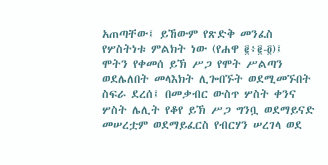አጠጣቸው፤ ይኸውም የጽድቅ መንፈስ የሦስትነቱ ምልክት ነው (የሐዋ ፪፥፪-፬)፤
ሞትን የቀመሰ ይኽ ሥጋ የሞት ሥልጣን ወደሌለበት መላእክት ሊጐበኙት ወደሚመኙበት ስፍራ ደረሰ፤ በመቃብር ውስጥ ሦስት ቀንና ሦስት ሌሊት የቆየ ይኽ ሥጋ ግንቧ ወደማይናድ መሠረቷም ወደማይፈርስ የብርሃን ሠረገላ ወደ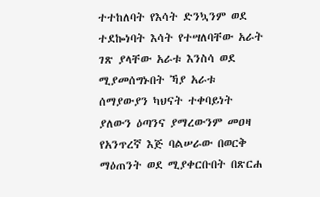ተተከለባት የእሳት ድንኳንም ወደ ተደኰነባት እሳት የተሣለባቸው አራት ገጽ ያላቸው አራቱ እንስሳ ወደ ሚያመሰግኑበት ኻያ አራቱ ሰማያውያን ካህናት ተቀባይነት ያለውን ዕጣንና ያማረውንም መዐዛ የአንጥረኛ እጅ ባልሠራው በወርቅ ማዕጠንት ወደ ሚያቀርቡበት በጽርሐ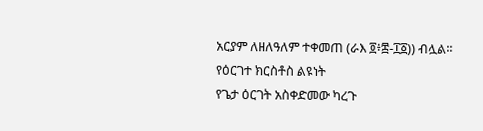አርያም ለዘለዓለም ተቀመጠ (ራእ ፬፥፰-፲፩)) ብሏል፡፡
የዕርገተ ክርስቶስ ልዩነት
የጌታ ዕርገት አስቀድመው ካረጉ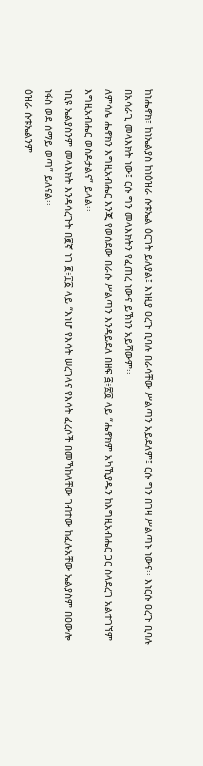ከነሔኖክ፣ ከነኤልያስ ከነዕዝራ ሱቱኤል ዕርገት ይለያል፤ እነዚያ ዐረጉ ቢባሉ በራሳቸው ሥልጣን አይደለም፤ ርሱ ግን በገዛ ሥልጣኑ ነውና፡፡ እነርሱ ዐረጉ ቢባሉ በአሳራጊ መላእክት ነው፤ ርሱ ግን መላእክትን የፈጠረ ነውና ይኽነን አይሻውም፡፡
ለምሳሌ ሔኖክን እግዚአብሔር እንጂ የወሰደው በራሱ ሥልጣን እንዳይደለ በዘፍ ፭፥፳፬ ላይ “ሔኖክም አካኺያዱን ከእግዚአብሔር ጋር ስላደረገ አልተገኘም እግዚአብሔር ወስዶታልና” ይላል፡፡
ነቢዩ ኤልያስንም መላእክት እንዳሳረጉት በ፪ኛ ነገ ፪፥፲፩ ላይ “እነሆ የእሳት ሠረገላና የእሳት ፈረሶች በመኻከላቸው ገብተው ከፈሉአቸው ኤልያስም በዐውሎ ነፋስ ወደ ሰማይ ወጣ” ይለናል፡፡
ዕዝራ ሱቱኤልንም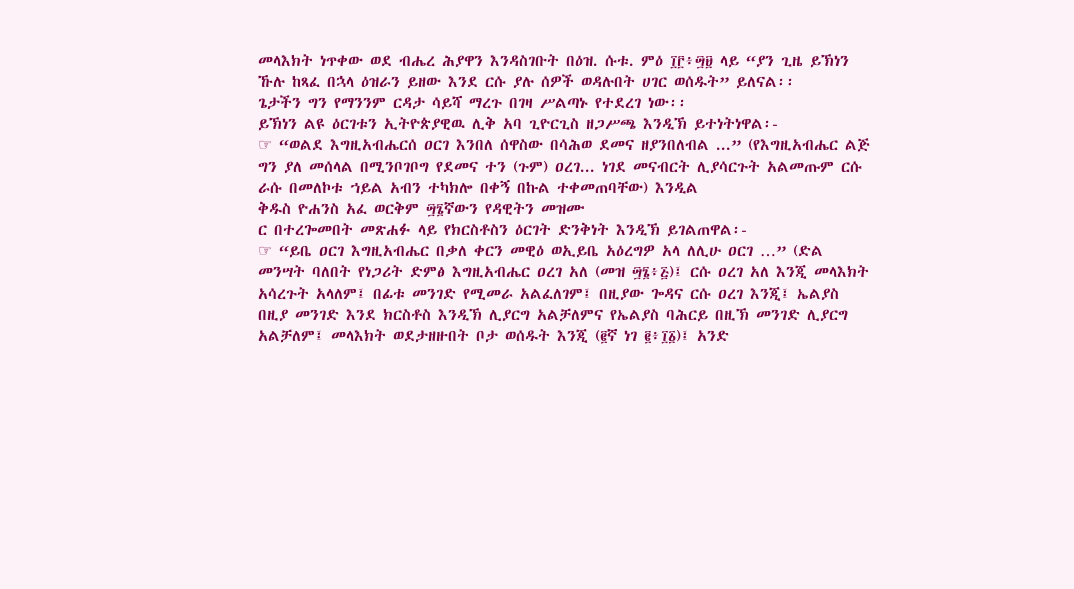መላእክት ነጥቀው ወደ ብሔረ ሕያዋን እንዳስገቡት በዕዝ. ሱቱ. ምዕ ፲፫፥፵፱ ላይ “ያን ጊዜ ይኽነን ኹሉ ከጻፈ በኋላ ዕዝራን ይዘው እንደ ርሱ ያሉ ሰዎች ወዳሉበት ሀገር ወሰዱት” ይለናል፡፡
ጌታችን ግን የማንንም ርዳታ ሳይሻ ማረጉ በገዛ ሥልጣኑ የተደረገ ነው፡፡
ይኽነን ልዩ ዕርገቱን ኢትዮጵያዊዉ ሊቅ አባ ጊዮርጊስ ዘጋሥጫ እንዲኽ ይተነትነዋል፡-
☞ “ወልደ እግዚአብሔርሰ ዐርገ እንበለ ሰዋስው በሳሕወ ደመና ዘያንበለብል ...” (የእግዚአብሔር ልጅ ግን ያለ መሰላል በሚንቦገቦግ የደመና ተን (ጉም) ዐረገ... ነገደ መናብርት ሊያሳርጉት አልመጡም ርሱ ራሱ በመለኮቱ ኀይል አብን ተካክሎ በቀኝ በኩል ተቀመጠባቸው) እንዲል
ቅዱስ ዮሐንስ አፈ ወርቅም ፵፮ኛውን የዳዊትን መዝሙ
ር በተረጐመበት መጽሐፉ ላይ የክርስቶስን ዕርገት ድንቅነት እንዲኽ ይገልጠዋል፡-
☞ “ይቤ ዐርገ እግዚአብሔር በቃለ ቀርን መዊዕ ወኢይቤ አዕረግዎ አላ ለሊሁ ዐርገ …” (ድል መንሣት ባለበት የነጋሪት ድምፅ እግዚአብሔር ዐረገ አለ (መዝ ፵፮፥፭)፤ ርሱ ዐረገ አለ እንጂ መላእክት አሳረጉት አላለም፤ በፊቱ መንገድ የሚመራ አልፈለገም፤ በዚያው ጐዳና ርሱ ዐረገ እንጂ፤ ኤልያስ በዚያ መንገድ እንደ ክርስቶስ እንዲኽ ሊያርግ አልቻለምና የኤልያስ ባሕርይ በዚኽ መንገድ ሊያርግ አልቻለም፤ መላእክት ወደታዘዙበት ቦታ ወሰዱት እንጂ (፪ኛ ነገ ፪፥፲፩)፤ አንድ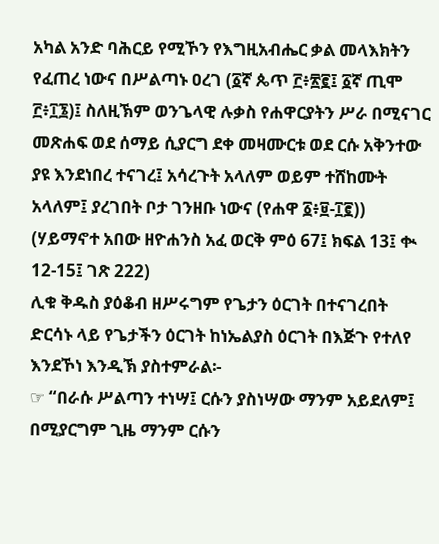አካል አንድ ባሕርይ የሚኾን የእግዚአብሔር ቃል መላእክትን የፈጠረ ነውና በሥልጣኑ ዐረገ (፩ኛ ጴጥ ፫፥፳፪፤ ፩ኛ ጢሞ ፫፥፲፮)፤ ስለዚኽም ወንጌላዊ ሉቃስ የሐዋርያትን ሥራ በሚናገር መጽሐፍ ወደ ሰማይ ሲያርግ ደቀ መዛሙርቱ ወደ ርሱ አቅንተው ያዩ እንደነበረ ተናገረ፤ አሳረጉት አላለም ወይም ተሸከሙት አላለም፤ ያረገበት ቦታ ገንዘቡ ነውና (የሐዋ ፩፥፱-፲፪)) (ሃይማኖተ አበው ዘዮሐንስ አፈ ወርቅ ምዕ 67፤ ክፍል 13፤ ቊ 12-15፤ ገጽ 222)
ሊቁ ቅዱስ ያዕቆብ ዘሥሩግም የጌታን ዕርገት በተናገረበት ድርሳኑ ላይ የጌታችን ዕርገት ከነኤልያስ ዕርገት በእጅጉ የተለየ እንደኾነ እንዲኽ ያስተምራል፡-
☞ “በራሱ ሥልጣን ተነሣ፤ ርሱን ያስነሣው ማንም አይደለም፤ በሚያርግም ጊዜ ማንም ርሱን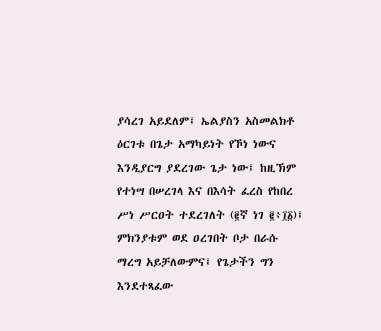ያሳረገ አይደለም፤ ኤልያስን አስመልክቶ ዕርገቱ በጌታ አማካይነት የኾነ ነውና እንዲያርግ ያደረገው ጌታ ነው፤ ከዚኽም የተነሣ በሠረገላ እና በእሳት ፈረስ የከበረ ሥነ ሥርዐት ተደረገለት (፪ኛ ነገ ፪፥፲፩)፤ ምክንያቱም ወደ ዐረገበት ቦታ በራሱ ማረግ አይቻለውምና፤ የጌታችን ግን እንደተጻፈው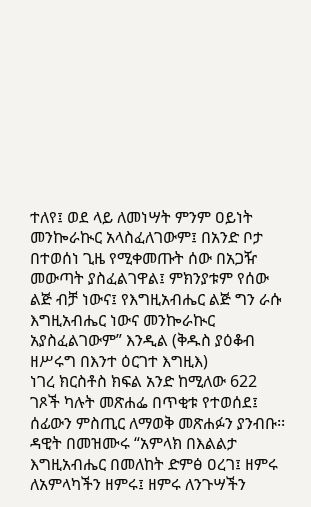ተለየ፤ ወደ ላይ ለመነሣት ምንም ዐይነት መንኰራኲር አላስፈለገውም፤ በአንድ ቦታ በተወሰነ ጊዜ የሚቀመጡት ሰው በአጋዥ መውጣት ያስፈልገዋል፤ ምክንያቱም የሰው ልጅ ብቻ ነውና፤ የእግዚአብሔር ልጅ ግን ራሱ እግዚአብሔር ነውና መንኰራኲር አያስፈልገውም” እንዲል (ቅዱስ ያዕቆብ ዘሥሩግ በእንተ ዕርገተ እግዚእ)
ነገረ ክርስቶስ ክፍል አንድ ከሚለው 622 ገጾች ካሉት መጽሐፌ በጥቂቱ የተወሰደ፤ ሰፊውን ምስጢር ለማወቅ መጽሐፉን ያንብቡ፡፡
ዳዊት በመዝሙሩ “አምላክ በእልልታ እግዚአብሔር በመለከት ድምፅ ዐረገ፤ ዘምሩ ለአምላካችን ዘምሩ፤ ዘምሩ ለንጉሣችን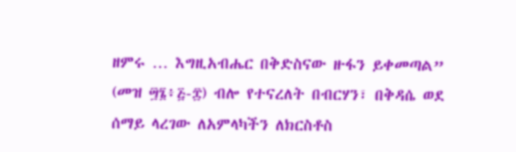ዘምሩ … እግዚአብሔር በቅድስናው ዙፋን ይቀመጣል” (መዝ ፵፮፥፭-፰) ብሎ የተናረለት በብርሃን፣ በቅዳሴ ወደ ሰማይ ላረገው ለአምላካችን ለክርስቶስ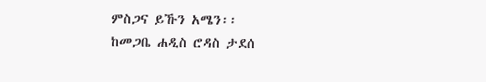ምስጋና ይኹን አሜን፡፡
ከመጋቤ ሐዲስ ሮዳስ ታደሰ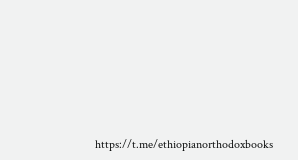https://t.me/ethiopianorthodoxbooks